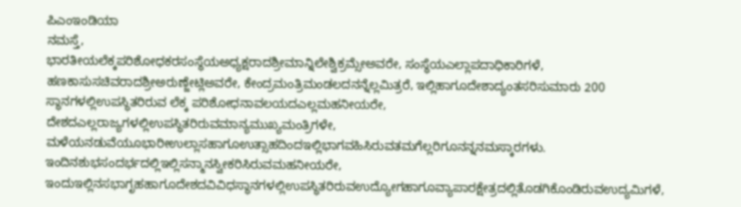ಪಿಎಂಇಂಡಿಯಾ
ನಮಸ್ತೆ,
ಭಾರತೀಯಲೆಕ್ಕಪರಿಶೋಧಕರಸಂಸ್ಥೆಯಅಧ್ಯಕ್ಷರಾದಶ್ರೀಮಾನ್ನಿಲೇಶ್ವಿಕ್ರಮ್ಸೇಅವರೇ, ಸಂಸ್ಥೆಯಎಲ್ಲಾಪದಾಧಿಕಾರಿಗಳೆ, ಹಣಕಾಸುಸಚಿವರಾದಶ್ರೀಅರುಣ್ಜೇಟ್ಲಿಅವರೇ, ಕೇಂದ್ರಮಂತ್ರಿಮಂಡಲದನನ್ನೆಲ್ಲಮಿತ್ರರೆ, ಇಲ್ಲಿಹಾಗೂದೇಶಾದ್ಯಂತಸರಿಸುಮಾರು 200 ಸ್ಥಾನಗಳಲ್ಲಿಉಪಸ್ಥಿತರಿರುವ ಲೆಕ್ಕ ಪರಿಶೋಧನಾವಲಯದಎಲ್ಲಮಹನೀಯರೇ, ದೇಶದಎಲ್ಲರಾಜ್ಯಗಳಲ್ಲಿಉಪಸ್ಥಿತರಿರುವಮಾನ್ಯಮುಖ್ಯಮಂತ್ರಿಗಳೇ, ಮಳೆಯನಡುವೆಯೂಭಾರೀಉಲ್ಲಾಸಹಾಗೂಉತ್ಸಾಹದಿಂದಇಲ್ಲಿಭಾಗವಹಿಸಿರುವತಮಗೆಲ್ಲರಿಗೂನನ್ನನಮಸ್ಕಾರಗಳು.
ಇಂದಿನಶುಭಸಂದರ್ಭದಲ್ಲಿಇಲ್ಲಿಸನ್ಮಾನಸ್ವೀಕರಿಸಿರುವಮಹನೀಯರೇ, ಇಂದುಇಲ್ಲಿನಸಭಾಗೃಹಹಾಗೂದೇಶದವಿವಿಧಸ್ಥಾನಗಳಲ್ಲಿಉಪಸ್ಥಿತರಿರುವಉದ್ಯೋಗಹಾಗೂವ್ಯಾಪಾರಕ್ಷೇತ್ರದಲ್ಲಿತೊಡಗಿಕೊಂಡಿರುವಉದ್ಯಮಿಗಳೆ,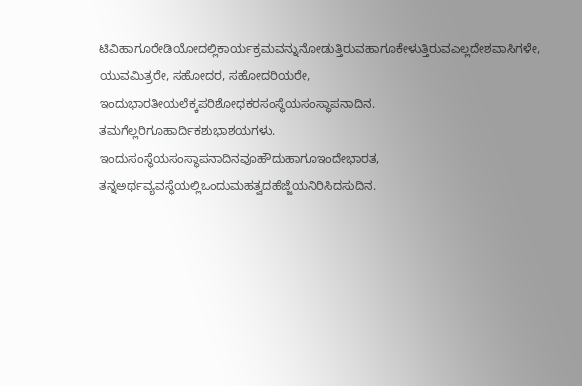ಟಿವಿಹಾಗೂರೇಡಿಯೋದಲ್ಲಿಕಾರ್ಯಕ್ರಮವನ್ನುನೋಡುತ್ತಿರುವಹಾಗೂಕೇಳುತ್ತಿರುವಎಲ್ಲದೇಶವಾಸಿಗಳೇ, ಯುವಮಿತ್ರರೇ, ಸಹೋದರ, ಸಹೋದರಿಯರೇ,
ಇಂದುಭಾರತೀಯಲೆಕ್ಕಪರಿಶೋಧಕರಸಂಸ್ಥೆಯಸಂಸ್ಥಾಪನಾದಿನ. ತಮಗೆಲ್ಲರಿಗೂಹಾರ್ದಿಕಶುಭಾಶಯಗಳು.
ಇಂದುಸಂಸ್ಥೆಯಸಂಸ್ಥಾಪನಾದಿನವೂಹೌದುಹಾಗೂಇಂದೇಭಾರತ, ತನ್ನಅರ್ಥವ್ಯವಸ್ಥೆಯಲ್ಲಿಒಂದುಮಹತ್ವದಹೆಜ್ಜೆಯನಿರಿಸಿದಸುದಿನ.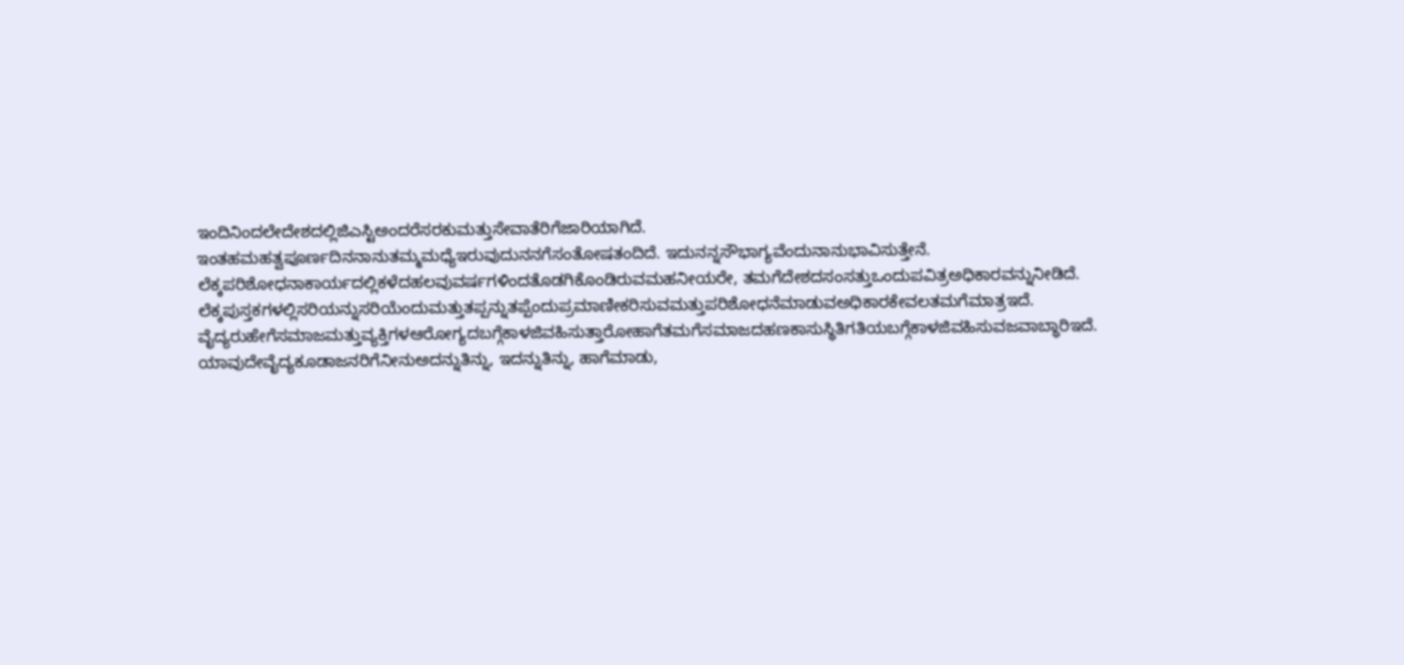ಇಂದಿನಿಂದಲೇದೇಶದಲ್ಲಿಜಿಎಸ್ಟಿಅಂದರೆಸರಕುಮತ್ತುಸೇವಾತೆರಿಗೆಜಾರಿಯಾಗಿದೆ.
ಇಂತಹಮಹತ್ವಪೂರ್ಣದಿನನಾನುತಮ್ಮಮಧ್ಯೆಇರುವುದುನನಗೆಸಂತೋಷತಂದಿದೆ. ಇದುನನ್ನಸೌಭಾಗ್ಯವೆಂದುನಾನುಭಾವಿಸುತ್ತೇನೆ. ಲೆಕ್ಕಪರಿಶೋಧನಾಕಾರ್ಯದಲ್ಲಿಕಳೆದಹಲವುವರ್ಷಗಳಿಂದತೊಡಗಿಕೊಂಡಿರುವಮಹನೀಯರೇ, ತಮಗೆದೇಶದಸಂಸತ್ತುಒಂದುಪವಿತ್ರಅಧಿಕಾರವನ್ನುನೀಡಿದೆ. ಲೆಕ್ಕಪುಸ್ತಕಗಳಲ್ಲಿಸರಿಯನ್ನುಸರಿಯೆಂದುಮತ್ತುತಪ್ಪನ್ನುತಪ್ಪೆಂದುಪ್ರಮಾಣೀಕರಿಸುವಮತ್ತುಪರಿಶೋಧನೆಮಾಡುವಅಧಿಕಾರಕೇವಲತಮಗೆಮಾತ್ರಇದೆ.
ವೈದ್ಯರುಹೇಗೆಸಮಾಜಮತ್ತುವ್ಯಕ್ತಿಗಳಆರೋಗ್ಯದಬಗ್ಗೆಕಾಳಜಿವಹಿಸುತ್ತಾರೋಹಾಗೆತಮಗೆಸಮಾಜದಹಣಕಾಸುಸ್ಥಿತಿಗತಿಯಬಗ್ಗೆಕಾಳಜಿವಹಿಸುವಜವಾಬ್ಧಾರಿಇದೆ. ಯಾವುದೇವೈದ್ಯಕೂಡಾಜನರಿಗೆನೀನುಅದನ್ನುತಿನ್ನು, ಇದನ್ನುತಿನ್ನು, ಹಾಗೆಮಾಡು,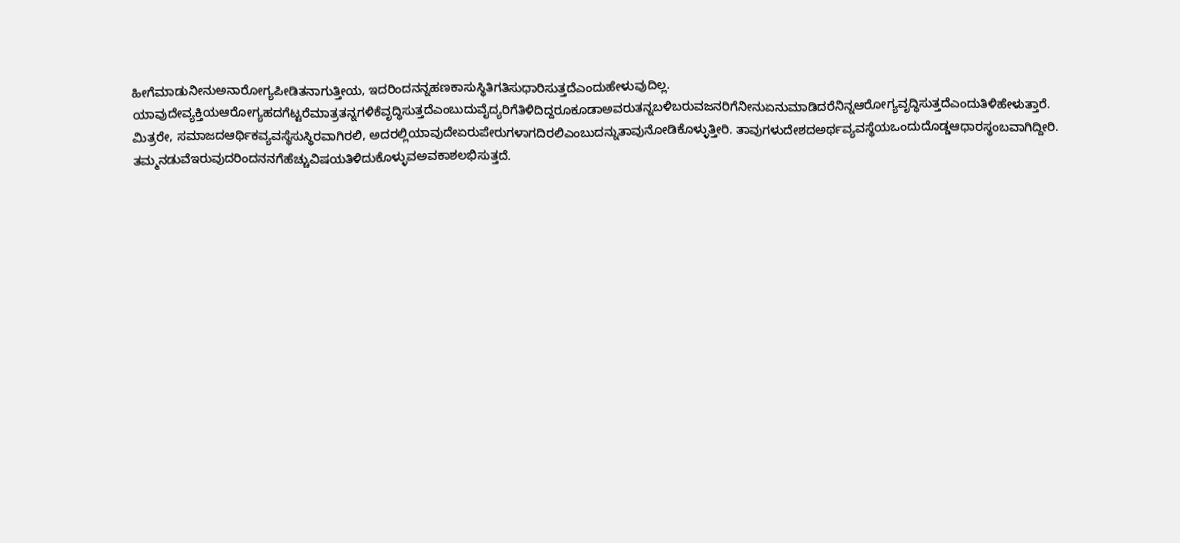ಹೀಗೆಮಾಡುನೀನುಅನಾರೋಗ್ಯಪೀಡಿತನಾಗುತ್ತೀಯ, ಇದರಿಂದನನ್ನಹಣಕಾಸುಸ್ಥಿತಿಗತಿಸುಧಾರಿಸುತ್ತದೆಎಂದುಹೇಳುವುದಿಲ್ಲ.
ಯಾವುದೇವ್ಯಕ್ತಿಯಆರೋಗ್ಯಹದಗೆಟ್ಟರೆಮಾತ್ರತನ್ನಗಳಿಕೆವೃದ್ಧಿಸುತ್ತದೆಎಂಬುದುವೈದ್ಯರಿಗೆತಿಳಿದಿದ್ದರೂಕೂಡಾಅವರುತನ್ನಬಳಿಬರುವಜನರಿಗೆನೀನುಏನುಮಾಡಿದರೆನಿನ್ನಆರೋಗ್ಯವೃದ್ಧಿಸುತ್ತದೆಎಂದುತಿಳಿಹೇಳುತ್ತಾರೆ.
ಮಿತ್ರರೇ, ಸಮಾಜದಆರ್ಥಿಕವ್ಯವಸ್ಥೆಸುಸ್ಥಿರವಾಗಿರಲಿ, ಅದರಲ್ಲಿಯಾವುದೇಏರುಪೇರುಗಳಾಗದಿರಲಿಎಂಬುದನ್ನುತಾವುನೋಡಿಕೊಳ್ಳುತ್ತೀರಿ. ತಾವುಗಳುದೇಶದಅರ್ಥವ್ಯವಸ್ಥೆಯಒಂದುದೊಡ್ಡಆಧಾರಸ್ಥಂಬವಾಗಿದ್ದೀರಿ. ತಮ್ಮನಡುವೆಇರುವುದರಿಂದನನಗೆಹೆಚ್ಚುವಿಷಯತಿಳಿದುಕೊಳ್ಳುವಅವಕಾಶಲಭಿಸುತ್ತದೆ.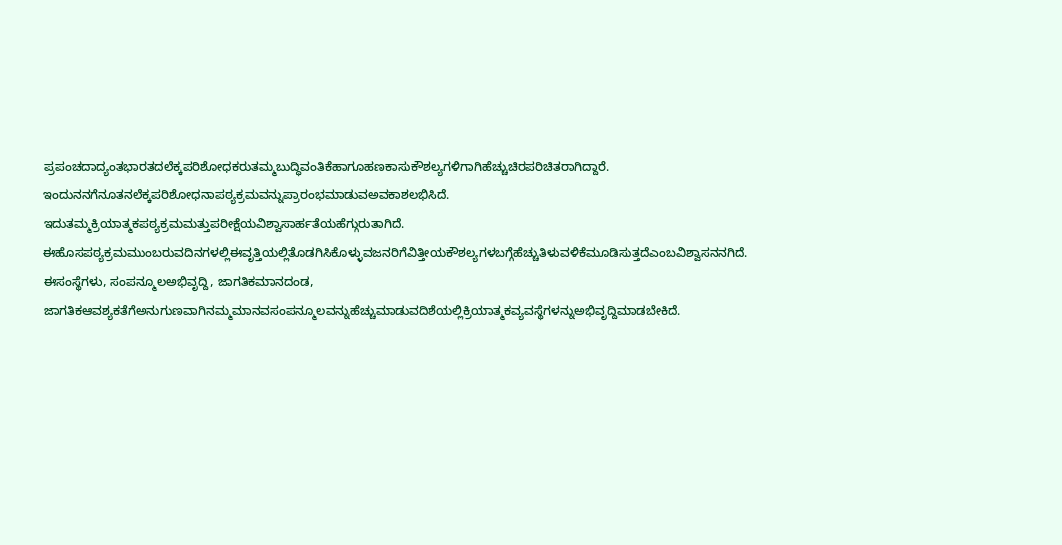ಪ್ರಪಂಚದಾದ್ಯಂತಭಾರತದಲೆಕ್ಕಪರಿಶೋಧಕರುತಮ್ಮಬುದ್ಧಿವಂತಿಕೆಹಾಗೂಹಣಕಾಸುಕೌಶಲ್ಯಗಳಿಗಾಗಿಹೆಚ್ಚುಚಿರಪರಿಚಿತರಾಗಿದ್ದಾರೆ. ಇಂದುನನಗೆನೂತನಲೆಕ್ಕಪರಿಶೋಧನಾಪಠ್ಯಕ್ರಮವನ್ನುಪ್ರಾರಂಭಮಾಡುವಅವಕಾಶಲಭಿಸಿದೆ.
ಇದುತಮ್ಮಕ್ರಿಯಾತ್ಮಕಪಠ್ಯಕ್ರಮಮತ್ತುಪರೀಕ್ಷೆಯವಿಶ್ವಾಸಾರ್ಹತೆಯಹೆಗ್ಗುರುತಾಗಿದೆ.
ಈಹೊಸಪಠ್ಯಕ್ರಮಮುಂಬರುವದಿನಗಳಲ್ಲಿಈವೃತ್ತಿಯಲ್ಲಿತೊಡಗಿಸಿಕೊಳ್ಳುವಜನರಿಗೆವಿತ್ತೀಯಕೌಶಲ್ಯಗಳಬಗ್ಗೆಹೆಚ್ಚುತಿಳುವಳಿಕೆಮೂಡಿಸುತ್ತದೆಎಂಬವಿಶ್ವಾಸನನಗಿದೆ. ಈಸಂಸ್ಥೆಗಳು, ಸಂಪನ್ಮೂಲಅಭಿವೃದ್ದಿ, ಜಾಗತಿಕಮಾನದಂಡ,
ಜಾಗತಿಕಆವಶ್ಯಕತೆಗೆಅನುಗುಣವಾಗಿನಮ್ಮಮಾನವಸಂಪನ್ಮೂಲವನ್ನುಹೆಚ್ಚುಮಾಡುವದಿಶೆಯಲ್ಲಿಕ್ರಿಯಾತ್ಮಕವ್ಯವಸ್ಥೆಗಳನ್ನುಅಭಿವೃದ್ದಿಮಾಡಬೇಕಿದೆ.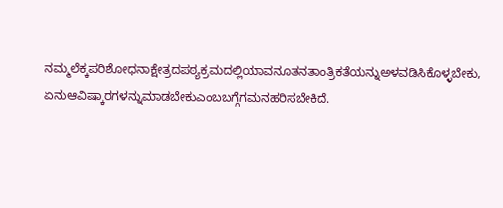ನಮ್ಮಲೆಕ್ಕಪರಿಶೋಧನಾಕ್ಷೇತ್ರದಪಠ್ಯಕ್ರಮದಲ್ಲಿಯಾವನೂತನತಾಂತ್ರಿಕತೆಯನ್ನುಅಳವಡಿಸಿಕೊಳ್ಳಬೇಕು,
ಏನುಆವಿಷ್ಕಾರಗಳನ್ನುಮಾಡಬೇಕುಎಂಬಬಗ್ಗೆಗಮನಹರಿಸಬೇಕಿದೆ.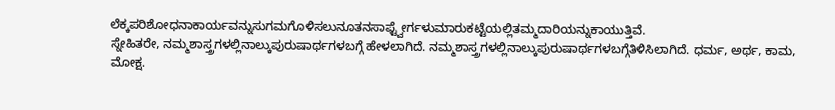ಲೆಕ್ಕಪರಿಶೋಧನಾಕಾರ್ಯವನ್ನುಸುಗಮಗೊಳಿಸಲುನೂತನಸಾಫ್ಟ್ವೇರ್ಗಳುಮಾರುಕಟ್ಟೆಯಲ್ಲಿತಮ್ಮದಾರಿಯನ್ನುಕಾಯುತ್ತಿವೆ.
ಸ್ನೇಹಿತರೇ, ನಮ್ಮಶಾಸ್ತ್ರಗಳಲ್ಲಿನಾಲ್ಕುಪುರುಷಾರ್ಥಗಳಬಗ್ಗೆ ಹೇಳಲಾಗಿದೆ. ನಮ್ಮಶಾಸ್ತ್ರಗಳಲ್ಲಿನಾಲ್ಕುಪುರುಷಾರ್ಥಗಳಬಗ್ಗೆತಿಳಿಸಿಲಾಗಿದೆ. ಧರ್ಮ, ಅರ್ಥ, ಕಾಮ, ಮೋಕ್ಷ.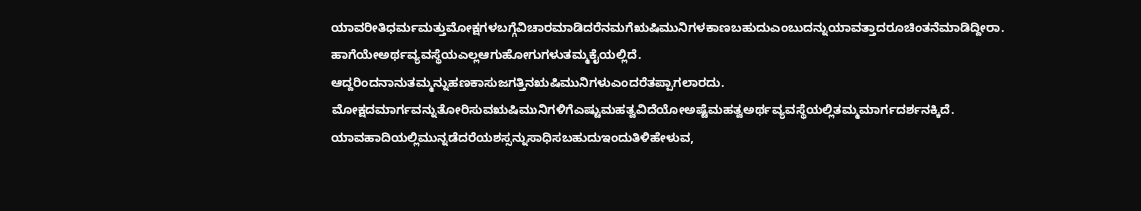ಯಾವರೀತಿಧರ್ಮಮತ್ತುಮೋಕ್ಷಗಳಬಗ್ಗೆವಿಚಾರಮಾಡಿದರೆನಮಗೆಋಷಿಮುನಿಗಳಕಾಣಬಹುದುಎಂಬುದನ್ನುಯಾವತ್ತಾದರೂಚಿಂತನೆಮಾಡಿದ್ದೀರಾ. ಹಾಗೆಯೇಅರ್ಥವ್ಯವಸ್ಥೆಯಎಲ್ಲಆಗುಹೋಗುಗಳುತಮ್ಮಕೈಯಲ್ಲಿದೆ. ಆದ್ದರಿಂದನಾನುತಮ್ಮನ್ನುಹಣಕಾಸುಜಗತ್ತಿನಋಷಿಮುನಿಗಳುಎಂದರೆತಪ್ಪಾಗಲಾರದು. ಮೋಕ್ಷದಮಾರ್ಗವನ್ನುತೋರಿಸುವಋಷಿಮುನಿಗಳಿಗೆಎಷ್ಟುಮಹತ್ವವಿದೆಯೋಅಷ್ಟೆಮಹತ್ವಅರ್ಥವ್ಯವಸ್ಥೆಯಲ್ಲಿತಮ್ಮಮಾರ್ಗದರ್ಶನಕ್ಕಿದೆ. ಯಾವಹಾದಿಯಲ್ಲಿಮುನ್ನಡೆದರೆಯಶಸ್ಸನ್ನುಸಾಧಿಸಬಹುದುಇಂದುತಿಳಿಹೇಳುವ,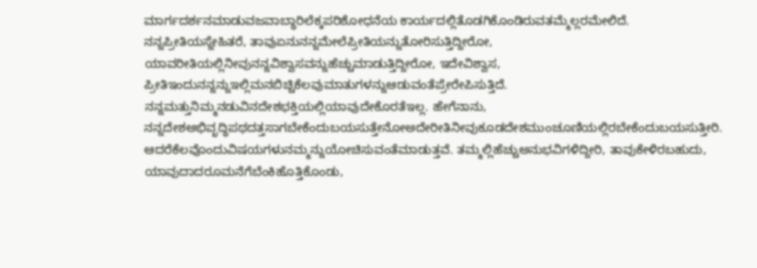ಮಾರ್ಗದರ್ಶನಮಾಡುವಜವಾಬ್ಧಾರಿಲೆಕ್ಕಪರಿಶೋಧನೆಯ ಕಾರ್ಯದಲ್ಲಿತೊಡಗಿಕೊಂಡಿರುವತಮ್ಮೆಲ್ಲರಮೇಲಿದೆ.
ನನ್ನಪ್ರೀತಿಯಸ್ನೇಹಿತರೆ, ತಾವುಏನುನನ್ನಮೇಲೆಪ್ರೀತಿಯನ್ನುತೋರಿಸುತ್ತಿದ್ದೀರೋ, ಯಾವರೀತಿಯಲ್ಲಿನೀವುನನ್ನವಿಶ್ವಾಸವನ್ನುಹೆಚ್ಚುಮಾಡುತ್ತಿದ್ದೀರೋ, ಇದೇವಿಶ್ವಾಸ, ಪ್ರೀತಿಇಂದುನನ್ನನ್ನುಇಲ್ಲಿಮನಬಿಚ್ಚಿಕೆಲವುಮಾತುಗಳನ್ನುಆಡುವಂತೆಪ್ರೇರೇಪಿಸುತ್ತಿದೆ.
ನನ್ನಮತ್ತುನಿಮ್ಮನಡುವಿನದೇಶಭಕ್ತಿಯಲ್ಲಿಯಾವುದೇಕೊರತೆಇಲ್ಲ. ಹೇಗೆನಾನು,
ನನ್ನದೇಶಅಭಿವೃದ್ಧಿಪಥದತ್ತಸಾಗಬೇಕೆಂದುಬಯಸುತ್ತೇನೋಅದೇರೀತಿನೀವುಕೂಡದೇಶಮುಂಚೂಣಿಯಲ್ಲಿರಬೇಕೆಂದುಬಯಸುತ್ತೀರಿ. ಆದರೆಕೆಲವೊಂದುವಿಷಯಗಳುನಮ್ಮನ್ನುಯೋಚಿಸುವಂತೆಮಾಡುತ್ತವೆ. ತಮ್ಮಲ್ಲಿಹೆಚ್ಚುಅನುಭವಿಗಳಿದ್ದೀರಿ, ತಾವುಕೇಳಿರಬಹುದು, ಯಾವುದಾದರೂಮನೆಗೆಬೆಂಕಿಹೊತ್ತಿಕೊಂಡು,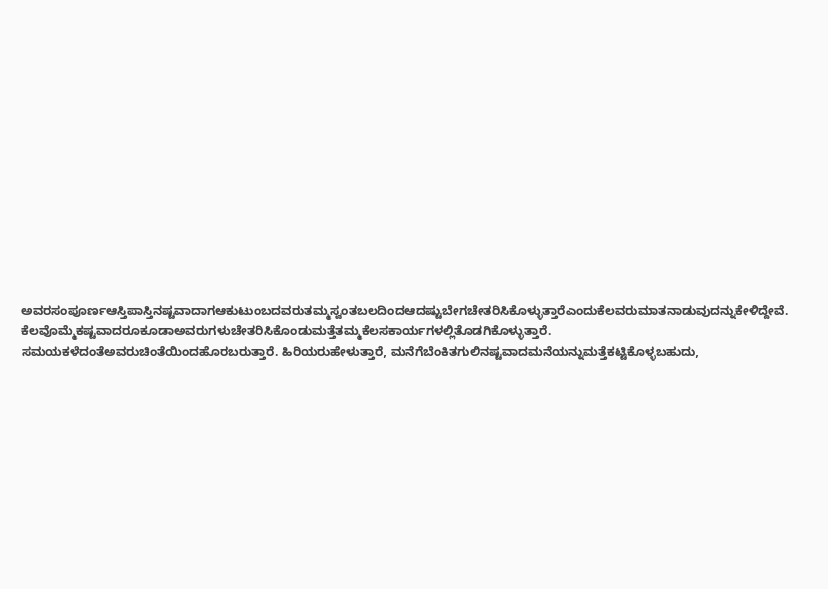ಅವರಸಂಪೂರ್ಣಆಸ್ತಿಪಾಸ್ತಿನಷ್ಟವಾದಾಗಆಕುಟುಂಬದವರುತಮ್ಮಸ್ವಂತಬಲದಿಂದಆದಷ್ಟುಬೇಗಚೇತರಿಸಿಕೊಳ್ಳುತ್ತಾರೆಎಂದುಕೆಲವರುಮಾತನಾಡುವುದನ್ನುಕೇಳಿದ್ದೇವೆ. ಕೆಲವೊಮ್ಮೆಕಷ್ಟವಾದರೂಕೂಡಾಅವರುಗಳುಚೇತರಿಸಿಕೊಂಡುಮತ್ತೆತಮ್ಮಕೆಲಸಕಾರ್ಯಗಳಲ್ಲಿತೊಡಗಿಕೊಳ್ಳುತ್ತಾರೆ. ಸಮಯಕಳೆದಂತೆಅವರುಚಿಂತೆಯಿಂದಹೊರಬರುತ್ತಾರೆ. ಹಿರಿಯರುಹೇಳುತ್ತಾರೆ, ಮನೆಗೆಬೆಂಕಿತಗುಲಿನಷ್ಟವಾದಮನೆಯನ್ನುಮತ್ತೆಕಟ್ಟಿಕೊಳ್ಳಬಹುದು,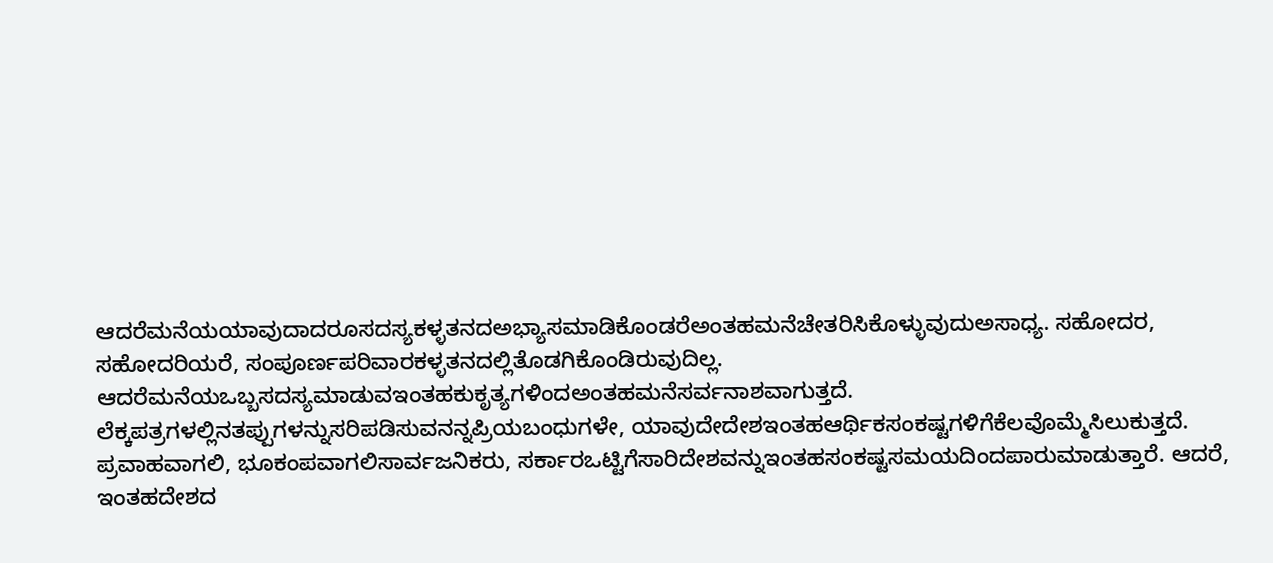ಆದರೆಮನೆಯಯಾವುದಾದರೂಸದಸ್ಯಕಳ್ಳತನದಅಭ್ಯಾಸಮಾಡಿಕೊಂಡರೆಅಂತಹಮನೆಚೇತರಿಸಿಕೊಳ್ಳುವುದುಅಸಾಧ್ಯ. ಸಹೋದರ, ಸಹೋದರಿಯರೆ, ಸಂಪೂರ್ಣಪರಿವಾರಕಳ್ಳತನದಲ್ಲಿತೊಡಗಿಕೊಂಡಿರುವುದಿಲ್ಲ. ಆದರೆಮನೆಯಒಬ್ಬಸದಸ್ಯಮಾಡುವಇಂತಹಕುಕೃತ್ಯಗಳಿಂದಅಂತಹಮನೆಸರ್ವನಾಶವಾಗುತ್ತದೆ.
ಲೆಕ್ಕಪತ್ರಗಳಲ್ಲಿನತಪ್ಪುಗಳನ್ನುಸರಿಪಡಿಸುವನನ್ನಪ್ರಿಯಬಂಧುಗಳೇ, ಯಾವುದೇದೇಶಇಂತಹಆರ್ಥಿಕಸಂಕಷ್ಟಗಳಿಗೆಕೆಲವೊಮ್ಮೆಸಿಲುಕುತ್ತದೆ. ಪ್ರವಾಹವಾಗಲಿ, ಭೂಕಂಪವಾಗಲಿಸಾರ್ವಜನಿಕರು, ಸರ್ಕಾರಒಟ್ಟಿಗೆಸಾರಿದೇಶವನ್ನುಇಂತಹಸಂಕಷ್ಟಸಮಯದಿಂದಪಾರುಮಾಡುತ್ತಾರೆ. ಆದರೆ, ಇಂತಹದೇಶದ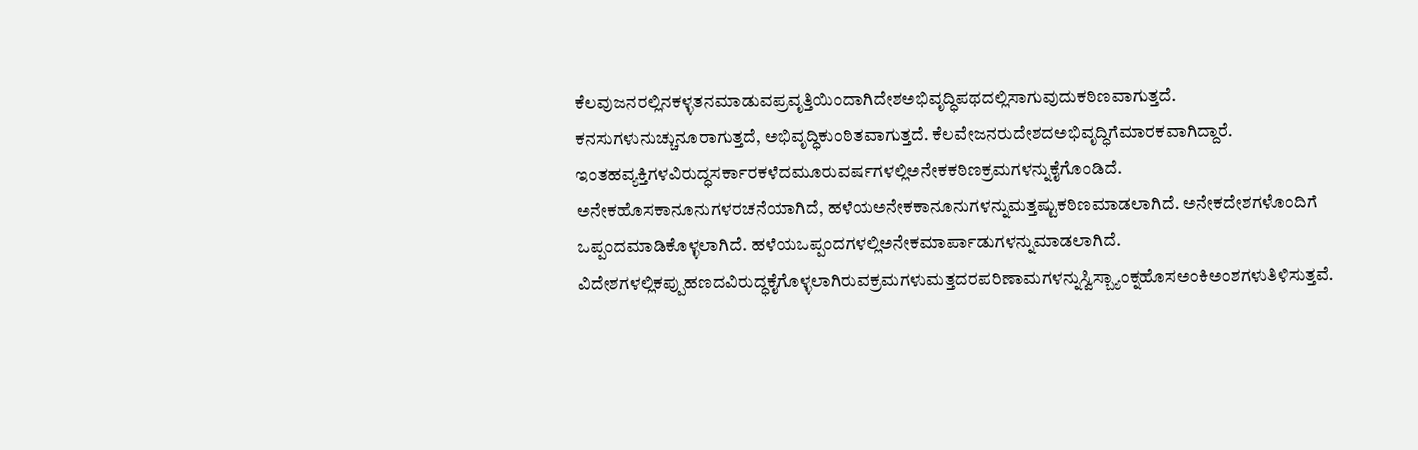ಕೆಲವುಜನರಲ್ಲಿನಕಳ್ಳತನಮಾಡುವಪ್ರವೃತ್ತಿಯಿಂದಾಗಿದೇಶಅಭಿವೃದ್ಧಿಪಥದಲ್ಲಿಸಾಗುವುದುಕಠಿಣವಾಗುತ್ತದೆ. ಕನಸುಗಳುನುಚ್ಚುನೂರಾಗುತ್ತದೆ, ಅಭಿವೃದ್ಧಿಕುಂಠಿತವಾಗುತ್ತದೆ. ಕೆಲವೇಜನರುದೇಶದಅಭಿವೃದ್ಧಿಗೆಮಾರಕವಾಗಿದ್ದಾರೆ.
ಇಂತಹವ್ಯಕ್ತಿಗಳವಿರುದ್ಧಸರ್ಕಾರಕಳೆದಮೂರುವರ್ಷಗಳಲ್ಲಿಅನೇಕಕಠಿಣಕ್ರಮಗಳನ್ನುಕೈಗೊಂಡಿದೆ. ಅನೇಕಹೊಸಕಾನೂನುಗಳರಚನೆಯಾಗಿದೆ, ಹಳೆಯಅನೇಕಕಾನೂನುಗಳನ್ನುಮತ್ತಷ್ಟುಕಠಿಣಮಾಡಲಾಗಿದೆ. ಅನೇಕದೇಶಗಳೊಂದಿಗೆ ಒಪ್ಪಂದಮಾಡಿಕೊಳ್ಳಲಾಗಿದೆ. ಹಳೆಯಒಪ್ಪಂದಗಳಲ್ಲಿಅನೇಕಮಾರ್ಪಾಡುಗಳನ್ನುಮಾಡಲಾಗಿದೆ.
ವಿದೇಶಗಳಲ್ಲಿಕಪ್ಪುಹಣದವಿರುದ್ಧಕೈಗೊಳ್ಳಲಾಗಿರುವಕ್ರಮಗಳುಮತ್ತದರಪರಿಣಾಮಗಳನ್ನುಸ್ವಿಸ್ಬ್ಯಾಂಕ್ನಹೊಸಅಂಕಿಅಂಶಗಳುತಿಳಿಸುತ್ತವೆ.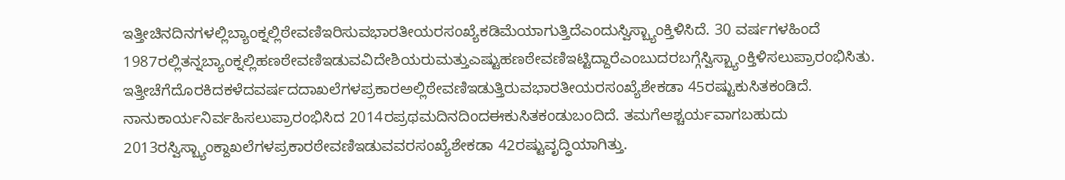ಇತ್ತೀಚಿನದಿನಗಳಲ್ಲಿಬ್ಯಾಂಕ್ನಲ್ಲಿಠೇವಣಿಇರಿಸುವಭಾರತೀಯರಸಂಖ್ಯೆಕಡಿಮೆಯಾಗುತ್ತಿದೆಎಂದುಸ್ವಿಸ್ಬ್ಯಾಂಕ್ತಿಳಿಸಿದೆ. 30 ವರ್ಷಗಳಹಿಂದೆ 1987ರಲ್ಲಿತನ್ನಬ್ಯಾಂಕ್ನಲ್ಲಿಹಣಠೇವಣಿಇಡುವವಿದೇಶಿಯರುಮತ್ತುಎಷ್ಟುಹಣಠೇವಣಿಇಟ್ಟಿದ್ದಾರೆಎಂಬುದರಬಗ್ಗೆಸ್ವಿಸ್ಬ್ಯಾಂಕ್ತಿಳಿಸಲುಪ್ರಾರಂಭಿಸಿತು. ಇತ್ತೀಚೆಗೆದೊರಕಿದಕಳೆದವರ್ಷದದಾಖಲೆಗಳಪ್ರಕಾರಅಲ್ಲಿಠೇವಣಿಇಡುತ್ತಿರುವಭಾರತೀಯರಸಂಖ್ಯೆಶೇಕಡಾ 45ರಷ್ಟುಕುಸಿತಕಂಡಿದೆ. ನಾನುಕಾರ್ಯನಿರ್ವಹಿಸಲುಪ್ರಾರಂಭಿಸಿದ 2014ರಪ್ರಥಮದಿನದಿಂದಈಕುಸಿತಕಂಡುಬಂದಿದೆ. ತಮಗೆಆಶ್ಚರ್ಯವಾಗಬಹುದು 2013ರಸ್ವಿಸ್ಬ್ಯಾಂಕ್ದಾಖಲೆಗಳಪ್ರಕಾರಠೇವಣಿಇಡುವವರಸಂಖ್ಯೆಶೇಕಡಾ 42ರಷ್ಟುವೃದ್ಧಿಯಾಗಿತ್ತು.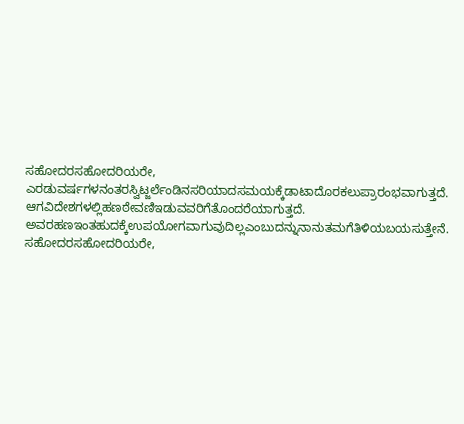ಸಹೋದರಸಹೋದರಿಯರೇ, ಎರಡುವರ್ಷಗಳನಂತರಸ್ವಿಟ್ಜರ್ಲೆಂಡಿನಸರಿಯಾದಸಮಯಕ್ಕೆಡಾಟಾದೊರಕಲುಪ್ರಾರಂಭವಾಗುತ್ತದೆ.
ಆಗವಿದೇಶಗಳಲ್ಲಿಹಣಠೇವಣಿಇಡುವವರಿಗೆತೊಂದರೆಯಾಗುತ್ತದೆ. ಅವರಹಣಇಂತಹುದಕ್ಕೆಉಪಯೋಗವಾಗುವುದಿಲ್ಲಎಂಬುದನ್ನುನಾನುತಮಗೆತಿಳಿಯಬಯಸುತ್ತೇನೆ.
ಸಹೋದರಸಹೋದರಿಯರೇ,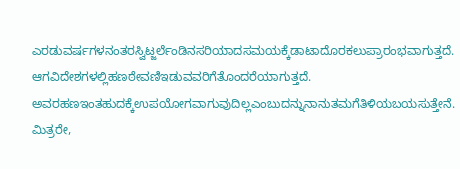ಎರಡುವರ್ಷಗಳನಂತರಸ್ವಿಟ್ಜರ್ಲೆಂಡಿನಸರಿಯಾದಸಮಯಕ್ಕೆಡಾಟಾದೊರಕಲುಪ್ರಾರಂಭವಾಗುತ್ತದೆ. ಆಗವಿದೇಶಗಳಲ್ಲಿಹಣಠೇವಣಿಇಡುವವರಿಗೆತೊಂದರೆಯಾಗುತ್ತದೆ. ಅವರಹಣಇಂತಹುದಕ್ಕೆಉಪಯೋಗವಾಗುವುದಿಲ್ಲಎಂಬುದನ್ನುನಾನುತಮಗೆತಿಳಿಯಬಯಸುತ್ತೇನೆ. ಮಿತ್ರರೇ,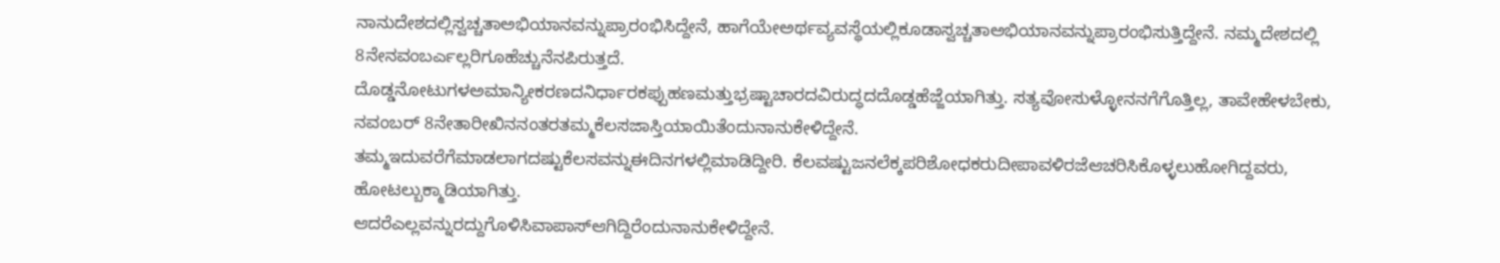ನಾನುದೇಶದಲ್ಲಿಸ್ವಚ್ಚತಾಅಭಿಯಾನವನ್ನುಪ್ರಾರಂಭಿಸಿದ್ದೇನೆ, ಹಾಗೆಯೇಅರ್ಥವ್ಯವಸ್ಥೆಯಲ್ಲಿಕೂಡಾಸ್ವಚ್ಚತಾಅಭಿಯಾನವನ್ನುಪ್ರಾರಂಭಿಸುತ್ತಿದ್ದೇನೆ. ನಮ್ಮದೇಶದಲ್ಲಿ 8ನೇನವಂಬರ್ಎಲ್ಲರಿಗೂಹೆಚ್ಚುನೆನಪಿರುತ್ತದೆ.
ದೊಡ್ಡನೋಟುಗಳಅಮಾನ್ಯೀಕರಣದನಿರ್ಧಾರಕಪ್ಪುಹಣಮತ್ತುಭ್ರಷ್ಟಾಚಾರದವಿರುದ್ಧದದೊಡ್ಡಹೆಜ್ಜೆಯಾಗಿತ್ತು. ಸತ್ಯವೋಸುಳ್ಳೋನನಗೆಗೊತ್ತಿಲ್ಲ, ತಾವೇಹೇಳಬೇಕು, ನವಂಬರ್ 8ನೇತಾರೀಖಿನನಂತರತಮ್ಮಕೆಲಸಜಾಸ್ತಿಯಾಯಿತೆಂದುನಾನುಕೇಳಿದ್ದೇನೆ.
ತಮ್ಮಇದುವರೆಗೆಮಾಡಲಾಗದಷ್ಟುಕೆಲಸವನ್ನುಈದಿನಗಳಲ್ಲಿಮಾಡಿದ್ದೀರಿ. ಕೆಲವಷ್ಟುಜನಲೆಕ್ಕಪರಿಶೋಧಕರುದೀಪಾವಳಿರಜೆಆಚರಿಸಿಕೊಳ್ಳಲುಹೋಗಿದ್ದವರು, ಹೋಟಲ್ಬುಕ್ಮಾಡಿಯಾಗಿತ್ತು.
ಆದರೆಎಲ್ಲವನ್ನುರದ್ದುಗೊಳಿಸಿವಾಪಾಸ್ಆಗಿದ್ದಿರೆಂದುನಾನುಕೇಳಿದ್ದೇನೆ.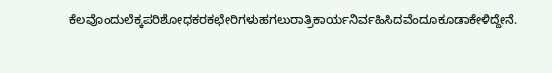ಕೆಲವೊಂದುಲೆಕ್ಕಪರಿಶೋಧಕರಕಛೇರಿಗಳುಹಗಲುರಾತ್ರಿಕಾರ್ಯನಿರ್ವಹಿಸಿದವೆಂದೂಕೂಡಾಕೇಳಿದ್ದೇನೆ.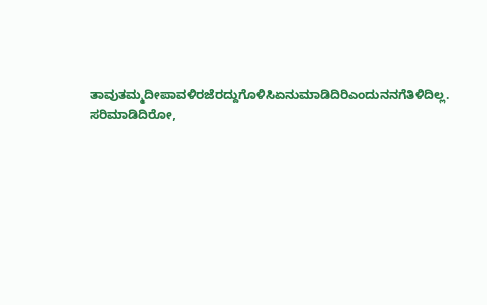ತಾವುತಮ್ಮದೀಪಾವಳಿರಜೆರದ್ದುಗೊಳಿಸಿಏನುಮಾಡಿದಿರಿಎಂದುನನಗೆತಿಳಿದಿಲ್ಲ. ಸರಿಮಾಡಿದಿರೋ,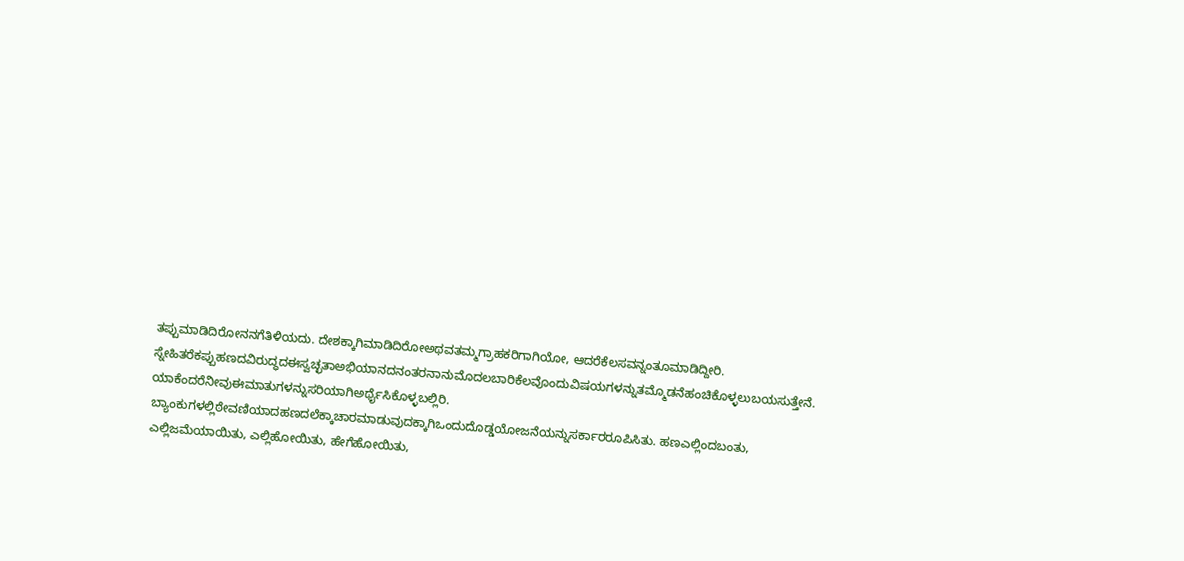ತಪ್ಪುಮಾಡಿದಿರೋನನಗೆತಿಳಿಯದು. ದೇಶಕ್ಕಾಗಿಮಾಡಿದಿರೋಅಥವತಮ್ಮಗ್ರಾಹಕರಿಗಾಗಿಯೋ, ಆದರೆಕೆಲಸವನ್ನಂತೂಮಾಡಿದ್ದೀರಿ.
ಸ್ನೇಹಿತರೆಕಪ್ಪುಹಣದವಿರುದ್ಧದಈಸ್ವಚ್ಛತಾಅಭಿಯಾನದನಂತರನಾನುಮೊದಲಬಾರಿಕೆಲವೊಂದುವಿಷಯಗಳನ್ನುತಮ್ಮೊಡನೆಹಂಚಿಕೊಳ್ಳಲುಬಯಸುತ್ತೇನೆ. ಯಾಕೆಂದರೆನೀವುಈಮಾತುಗಳನ್ನುಸರಿಯಾಗಿಅರ್ಥೈಸಿಕೊಳ್ಳಬಲ್ಲಿರಿ.
ಬ್ಯಾಂಕುಗಳಲ್ಲಿಠೇವಣಿಯಾದಹಣದಲೆಕ್ಕಾಚಾರಮಾಡುವುದಕ್ಕಾಗಿಒಂದುದೊಡ್ಡಯೋಜನೆಯನ್ನುಸರ್ಕಾರರೂಪಿಸಿತು. ಹಣಎಲ್ಲಿಂದಬಂತು, ಎಲ್ಲಿಜಮೆಯಾಯಿತು, ಎಲ್ಲಿಹೋಯಿತು, ಹೇಗೆಹೋಯಿತು,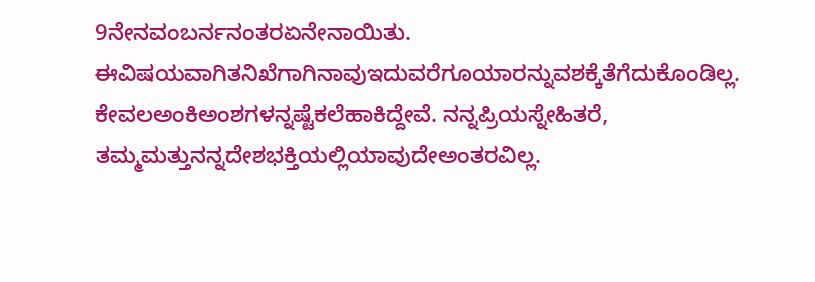9ನೇನವಂಬರ್ನನಂತರಏನೇನಾಯಿತು. ಈವಿಷಯವಾಗಿತನಿಖೆಗಾಗಿನಾವುಇದುವರೆಗೂಯಾರನ್ನುವಶಕ್ಕೆತೆಗೆದುಕೊಂಡಿಲ್ಲ. ಕೇವಲಅಂಕಿಅಂಶಗಳನ್ನಷ್ಟೆಕಲೆಹಾಕಿದ್ದೇವೆ. ನನ್ನಪ್ರಿಯಸ್ನೇಹಿತರೆ, ತಮ್ಮಮತ್ತುನನ್ನದೇಶಭಕ್ತಿಯಲ್ಲಿಯಾವುದೇಅಂತರವಿಲ್ಲ.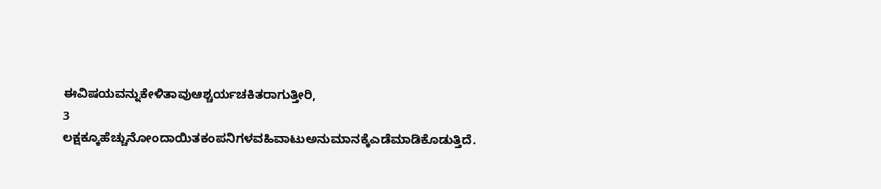ಈವಿಷಯವನ್ನುಕೇಳಿತಾವುಆಶ್ಚರ್ಯಚಕಿತರಾಗುತ್ತೀರಿ,
3 ಲಕ್ಷಕ್ಕೂಹೆಚ್ಚುನೋಂದಾಯಿತಕಂಪನಿಗಳವಹಿವಾಟುಅನುಮಾನಕ್ಕೆಎಡೆಮಾಡಿಕೊಡುತ್ತಿದೆ.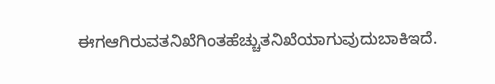ಈಗಆಗಿರುವತನಿಖೆಗಿಂತಹೆಚ್ಚುತನಿಖೆಯಾಗುವುದುಬಾಕಿಇದೆ.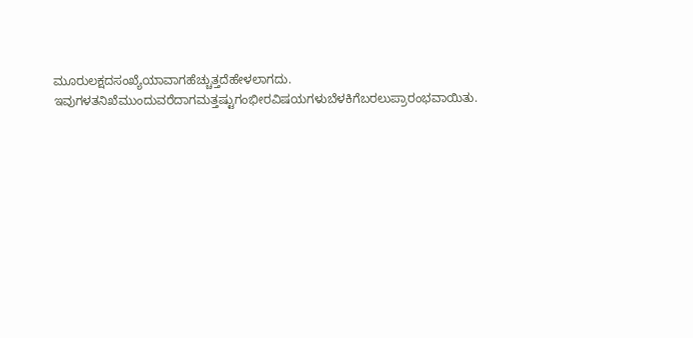ಮೂರುಲಕ್ಷದಸಂಖ್ಯೆಯಾವಾಗಹೆಚ್ಚುತ್ತದೆಹೇಳಲಾಗದು. ಇವುಗಳತನಿಖೆಮುಂದುವರೆದಾಗಮತ್ತಷ್ಟುಗಂಭೀರವಿಷಯಗಳುಬೆಳಕಿಗೆಬರಲುಪ್ರಾರಂಭವಾಯಿತು.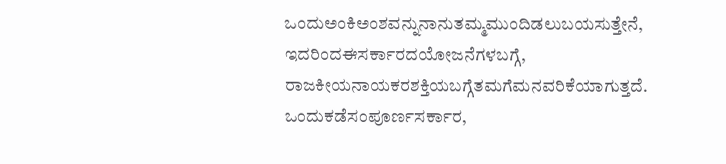ಒಂದುಅಂಕಿಅಂಶವನ್ನುನಾನುತಮ್ಮಮುಂದಿಡಲುಬಯಸುತ್ತೇನೆ, ಇದರಿಂದಈಸರ್ಕಾರದಯೋಜನೆಗಳಬಗ್ಗೆ, ರಾಜಕೀಯನಾಯಕರಶಕ್ತಿಯಬಗ್ಗೆತಮಗೆಮನವರಿಕೆಯಾಗುತ್ತದೆ. ಒಂದುಕಡೆಸಂಪೂರ್ಣಸರ್ಕಾರ,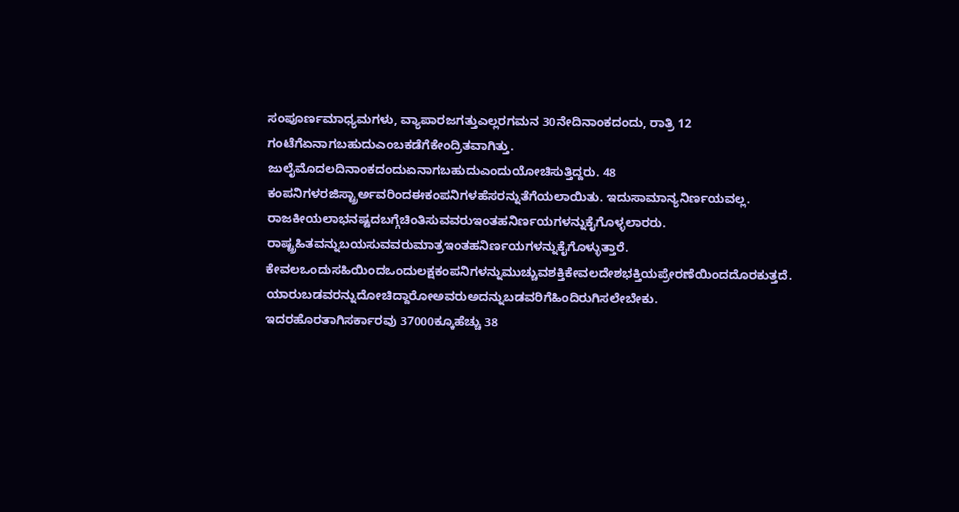ಸಂಪೂರ್ಣಮಾಧ್ಯಮಗಳು, ವ್ಯಾಪಾರಜಗತ್ತುಎಲ್ಲರಗಮನ 30ನೇದಿನಾಂಕದಂದು, ರಾತ್ರಿ 12 ಗಂಟೆಗೆಏನಾಗಬಹುದುಎಂಬಕಡೆಗೆಕೇಂದ್ರಿತವಾಗಿತ್ತು.
ಜುಲೈಮೊದಲದಿನಾಂಕದಂದುಏನಾಗಬಹುದುಎಂದುಯೋಚಿಸುತ್ತಿದ್ದರು. 48 ಕಂಪನಿಗಳರಜಿಸ್ಟ್ರಾರ್ಅವರಿಂದಈಕಂಪನಿಗಳಹೆಸರನ್ನುತೆಗೆಯಲಾಯಿತು. ಇದುಸಾಮಾನ್ಯನಿರ್ಣಯವಲ್ಲ. ರಾಜಕೀಯಲಾಭನಷ್ಟದಬಗ್ಗೆಚಿಂತಿಸುವವರುಇಂತಹನಿರ್ಣಯಗಳನ್ನುಕೈಗೊಳ್ಳಲಾರರು. ರಾಷ್ಟ್ರಹಿತವನ್ನುಬಯಸುವವರುಮಾತ್ರಇಂತಹನಿರ್ಣಯಗಳನ್ನುಕೈಗೊಳ್ಳುತ್ತಾರೆ. ಕೇವಲಒಂದುಸಹಿಯಿಂದಒಂದುಲಕ್ಷಕಂಪನಿಗಳನ್ನುಮುಚ್ಚುವಶಕ್ತಿಕೇವಲದೇಶಭಕ್ತಿಯಪ್ರೇರಣೆಯಿಂದದೊರಕುತ್ತದೆ. ಯಾರುಬಡವರನ್ನುದೋಚಿದ್ದಾರೋಅವರುಅದನ್ನುಬಡವರಿಗೆಹಿಂದಿರುಗಿಸಲೇಬೇಕು. ಇದರಹೊರತಾಗಿಸರ್ಕಾರವು 37000ಕ್ಕೂಹೆಚ್ಚು 38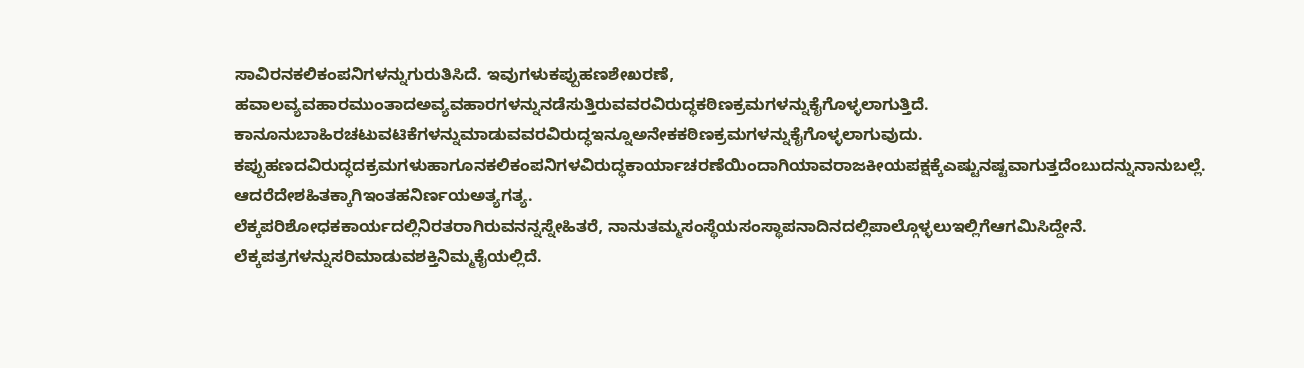ಸಾವಿರನಕಲಿಕಂಪನಿಗಳನ್ನುಗುರುತಿಸಿದೆ. ಇವುಗಳುಕಪ್ಪುಹಣಶೇಖರಣೆ, ಹವಾಲವ್ಯವಹಾರಮುಂತಾದಅವ್ಯವಹಾರಗಳನ್ನುನಡೆಸುತ್ತಿರುವವರವಿರುದ್ಧಕಠಿಣಕ್ರಮಗಳನ್ನುಕೈಗೊಳ್ಳಲಾಗುತ್ತಿದೆ. ಕಾನೂನುಬಾಹಿರಚಟುವಟಿಕೆಗಳನ್ನುಮಾಡುವವರವಿರುದ್ಧಇನ್ನೂಅನೇಕಕಠಿಣಕ್ರಮಗಳನ್ನುಕೈಗೊಳ್ಳಲಾಗುವುದು. ಕಪ್ಪುಹಣದವಿರುದ್ಧದಕ್ರಮಗಳುಹಾಗೂನಕಲಿಕಂಪನಿಗಳವಿರುದ್ಧಕಾರ್ಯಾಚರಣೆಯಿಂದಾಗಿಯಾವರಾಜಕೀಯಪಕ್ಷಕ್ಕೆಎಷ್ಟುನಷ್ಟವಾಗುತ್ತದೆಂಬುದನ್ನುನಾನುಬಲ್ಲೆ. ಆದರೆದೇಶಹಿತಕ್ಕಾಗಿಇಂತಹನಿರ್ಣಯಅತ್ಯಗತ್ಯ.
ಲೆಕ್ಕಪರಿಶೋಧಕಕಾರ್ಯದಲ್ಲಿನಿರತರಾಗಿರುವನನ್ನಸ್ನೇಹಿತರೆ, ನಾನುತಮ್ಮಸಂಸ್ಥೆಯಸಂಸ್ಥಾಪನಾದಿನದಲ್ಲಿಪಾಲ್ಗೊಳ್ಳಲುಇಲ್ಲಿಗೆಆಗಮಿಸಿದ್ದೇನೆ. ಲೆಕ್ಕಪತ್ರಗಳನ್ನುಸರಿಮಾಡುವಶಕ್ತಿನಿಮ್ಮಕೈಯಲ್ಲಿದೆ.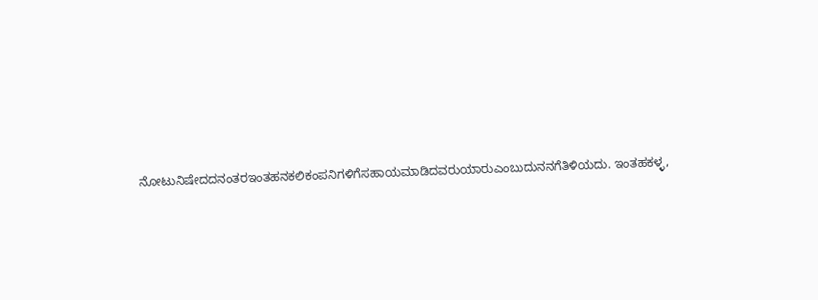ನೋಟುನಿಷೇದದನಂತರಇಂತಹನಕಲಿಕಂಪನಿಗಳಿಗೆಸಹಾಯಮಾಡಿದವರುಯಾರುಎಂಬುದುನನಗೆತಿಳಿಯದು. ಇಂತಹಕಳ್ಳ,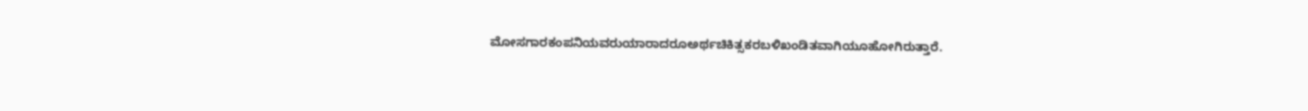ಮೋಸಗಾರಕಂಪನಿಯವರುಯಾರಾದರೂಅರ್ಥಚಿಕಿತ್ಸಕರಬಳಿಖಂಡಿತವಾಗಿಯೂಹೋಗಿರುತ್ತಾರೆ.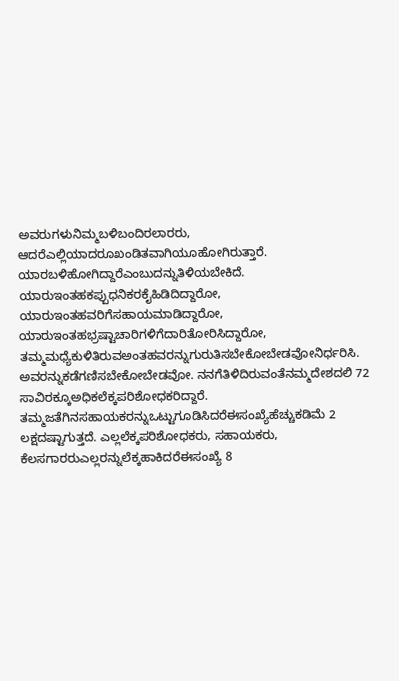ಅವರುಗಳುನಿಮ್ಮಬಳಿಬಂದಿರಲಾರರು,
ಆದರೆಎಲ್ಲಿಯಾದರೂಖಂಡಿತವಾಗಿಯೂಹೋಗಿರುತ್ತಾರೆ. ಯಾರಬಳಿಹೋಗಿದ್ದಾರೆಎಂಬುದನ್ನುತಿಳಿಯಬೇಕಿದೆ. ಯಾರುಇಂತಹಕಪ್ಪುಧನಿಕರಕೈಹಿಡಿದಿದ್ದಾರೋ, ಯಾರುಇಂತಹವರಿಗೆಸಹಾಯಮಾಡಿದ್ದಾರೋ, ಯಾರುಇಂತಹಭ್ರಷ್ಟಾಚಾರಿಗಳಿಗೆದಾರಿತೋರಿಸಿದ್ದಾರೋ,
ತಮ್ಮಮಧ್ಯೆಕುಳಿತಿರುವಅಂತಹವರನ್ನುಗುರುತಿಸಬೇಕೋಬೇಡವೋನಿರ್ಧರಿಸಿ. ಅವರನ್ನುಕಡೆಗಣಿಸಬೇಕೋಬೇಡವೋ. ನನಗೆತಿಳಿದಿರುವಂತೆನಮ್ಮದೇಶದಲಿ 72 ಸಾವಿರಕ್ಕೂಅಧಿಕಲೆಕ್ಕಪರಿಶೋಧಕರಿದ್ದಾರೆ. ತಮ್ಮಜತೆಗಿನಸಹಾಯಕರನ್ನುಒಟ್ಟುಗೂಡಿಸಿದರೆಈಸಂಖ್ಯೆಹೆಚ್ಚುಕಡಿಮೆ 2 ಲಕ್ಷದಷ್ಟಾಗುತ್ತದೆ. ಎಲ್ಲಲೆಕ್ಕಪರಿಶೋಧಕರು, ಸಹಾಯಕರು, ಕೆಲಸಗಾರರುಎಲ್ಲರನ್ನುಲೆಕ್ಕಹಾಕಿದರೆಈಸಂಖ್ಯೆ 8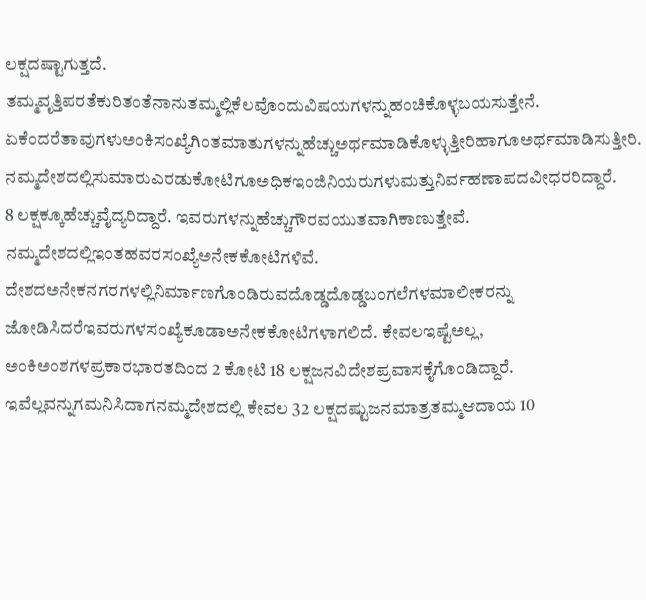ಲಕ್ಷದಷ್ಟಾಗುತ್ತದೆ. ತಮ್ಮವೃತ್ತಿಪರತೆಕುರಿತಂತೆನಾನುತಮ್ಮಲ್ಲಿಕೆಲವೊಂದುವಿಷಯಗಳನ್ನುಹಂಚಿಕೊಳ್ಳಬಯಸುತ್ತೇನೆ.
ಏಕೆಂದರೆತಾವುಗಳುಅಂಕಿಸಂಖ್ಯೆಗಿಂತಮಾತುಗಳನ್ನುಹೆಚ್ಚುಅರ್ಥಮಾಡಿಕೊಳ್ಳುತ್ತೀರಿಹಾಗೂಅರ್ಥಮಾಡಿಸುತ್ತೀರಿ.
ನಮ್ಮದೇಶದಲ್ಲಿಸುಮಾರುಎರಡುಕೋಟಿಗೂಅಧಿಕಇಂಜಿನಿಯರುಗಳುಮತ್ತುನಿರ್ವಹಣಾಪದವೀಧರರಿದ್ದಾರೆ.
8 ಲಕ್ಷಕ್ಕೂಹೆಚ್ಚುವೈದ್ಯರಿದ್ದಾರೆ. ಇವರುಗಳನ್ನುಹೆಚ್ಚುಗೌರವಯುತವಾಗಿಕಾಣುತ್ತೇವೆ. ನಮ್ಮದೇಶದಲ್ಲಿಇಂತಹವರಸಂಖ್ಯೆಅನೇಕಕೋಟಿಗಳಿವೆ. ದೇಶದಅನೇಕನಗರಗಳಲ್ಲಿನಿರ್ಮಾಣಗೊಂಡಿರುವದೊಡ್ಡದೊಡ್ಡಬಂಗಲೆಗಳಮಾಲೀಕರನ್ನು ಜೋಡಿಸಿದರೆಇವರುಗಳಸಂಖ್ಯೆಕೂಡಾಅನೇಕಕೋಟಿಗಳಾಗಲಿದೆ. ಕೇವಲಇಷ್ಟೆಅಲ್ಲ, ಅಂಕಿಅಂಶಗಳಪ್ರಕಾರಭಾರತದಿಂದ 2 ಕೋಟಿ 18 ಲಕ್ಷಜನವಿದೇಶಪ್ರವಾಸಕೈಗೊಂಡಿದ್ದಾರೆ. ಇವೆಲ್ಲವನ್ನುಗಮನಿಸಿದಾಗನಮ್ಮದೇಶದಲ್ಲಿ ಕೇವಲ 32 ಲಕ್ಷದಷ್ಟುಜನಮಾತ್ರತಮ್ಮಆದಾಯ 10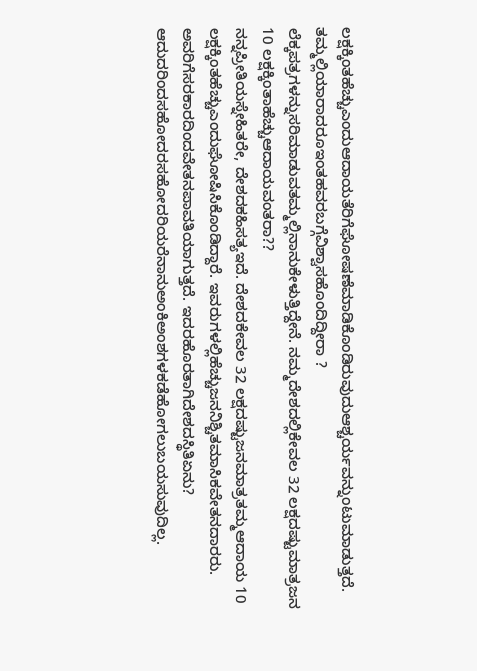ಲಕ್ಷಕ್ಕಿಂತಹೆಚ್ಚುಎಂದುಆದಾಯತೆರಿಗೆಘೋಷಣೆಮಾಡಿಕೊಂಡಿರುವುದುಆಶ್ಚರ್ಯವನ್ನುಂಟುಮಾಡುತ್ತದೆ. ತಮ್ಮಲ್ಲಿಯಾರಾದರೂಇಂತಹವರಬಗ್ಗೆವಿಶ್ವಾಸಹೊಂದಿದ್ದೀರಾ ? ಲೆಕ್ಕಪತ್ರಗಳನ್ನುಸರಿಮಾಡುವತಮ್ಮಲ್ಲಿನಾನುಕೇಳುತ್ತಿದ್ದೇನೆ. ನಮ್ಮದೇಶದಲ್ಲಿಕೇವಲ 32 ಲಕ್ಷದಷ್ಟುಮಾತ್ರಜನ 10 ಲಕ್ಷಕ್ಕಿಂತಾಹೆಚ್ಚುಆದಾಯವಂತರಾ??
ನನ್ನಪ್ರೀತಿಯಸ್ನೇಹಿತರೇ, ದೇಶದಕಹಿಸತ್ಯಇದೆ. ದೇಶದಕೇವಲ 32 ಲಕ್ಷದಷ್ಟುಜನಮಾತ್ರತಮ್ಮಆದಾಯ 10 ಲಕ್ಷಕ್ಕಿಂತಹೆಚ್ಚುಎಂದುಘೋಷಿಸಿಕೊಂಡಿದ್ದಾರೆ. ಇವರುಗಳಲ್ಲಿಹೆಚ್ಚುಜನನಿಶ್ಚಿತಮಾಸಿಕವೇತನದಾರರು. ಅವರಿಗೆಸರಕಾರದಿಂದವೇತನಪಾವತಿಯಾಗುತ್ತದೆ. ಇದರಹೊರತಾಗಿದೇಶದಸ್ಥಿತಿಏನು? ಆದುದರಿಂದಸಹೋದರಸಹೋದರಿಯರೆನಾನುಅಂಕಿಅಂಶಗಳಕಡೆಹೋಗಲುಬಯಸುವುದಿಲ್ಲ.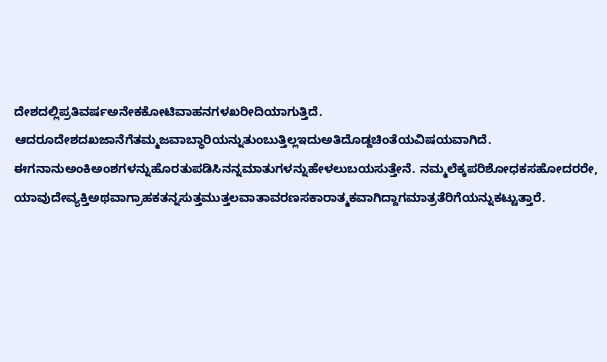ದೇಶದಲ್ಲಿಪ್ರತಿವರ್ಷಅನೇಕಕೋಟಿವಾಹನಗಳಖರೀದಿಯಾಗುತ್ತಿದೆ. ಆದರೂದೇಶದಖಜಾನೆಗೆತಮ್ಮಜವಾಬ್ಧಾರಿಯನ್ನುತುಂಬುತ್ತಿಲ್ಲಇದುಅತಿದೊಡ್ದಚಿಂತೆಯವಿಷಯವಾಗಿದೆ.
ಈಗನಾನುಅಂಕಿಅಂಶಗಳನ್ನುಹೊರತುಪಡಿಸಿನನ್ನಮಾತುಗಳನ್ನುಹೇಳಲುಬಯಸುತ್ತೇನೆ. ನಮ್ಮಲೆಕ್ಕಪರಿಶೋಧಕಸಹೋದರರೇ, ಯಾವುದೇವ್ಯಕ್ತಿಅಥವಾಗ್ರಾಹಕತನ್ನಸುತ್ತಮುತ್ತಲವಾತಾವರಣಸಕಾರಾತ್ಮಕವಾಗಿದ್ದಾಗಮಾತ್ರತೆರಿಗೆಯನ್ನುಕಟ್ಟುತ್ತಾರೆ.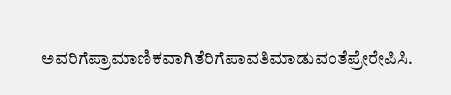ಅವರಿಗೆಪ್ರಾಮಾಣಿಕವಾಗಿತೆರಿಗೆಪಾವತಿಮಾಡುವಂತೆಪ್ರೇರೇಪಿಸಿ.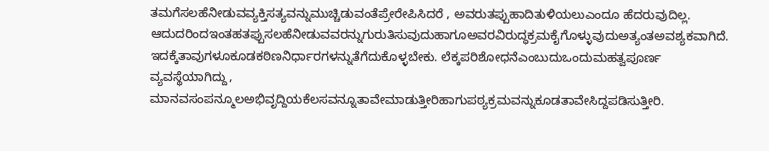ತಮಗೆಸಲಹೆನೀಡುವವ್ಯಕ್ತಿಸತ್ಯವನ್ನುಮುಚ್ಚಿಡುವಂತೆಪ್ರೇರೇಪಿಸಿದರೆ , ಅವರುತಪ್ಪುಹಾದಿತುಳಿಯಲುಎಂದೂ ಹೆದರುವುದಿಲ್ಲ.
ಆದುದರಿಂದಇಂತಹತಪ್ಪುಸಲಹೆನೀಡುವವರನ್ನುಗುರುತಿಸುವುದುಹಾಗೂಅವರವಿರುದ್ಧಕ್ರಮಕೈಗೊಳ್ಳುವುದುಅತ್ಯಂತಅವಶ್ಯಕವಾಗಿದೆ. ಇದಕ್ಕೆತಾವುಗಳೂಕೂಡಕಠಿಣನಿರ್ಧಾರಗಳನ್ನುತೆಗೆದುಕೊಳ್ಳಬೇಕು. ಲೆಕ್ಕಪರಿಶೋಧನೆಎಂಬುದುಒಂದುಮಹತ್ವಪೂರ್ಣ
ವ್ಯವಸ್ಥೆಯಾಗಿದ್ದು, ಮಾನವಸಂಪನ್ಮೂಲಅಭಿವೃದ್ದಿಯಕೆಲಸವನ್ನೂತಾವೇಮಾಡುತ್ತೀರಿಹಾಗುಪಠ್ಯಕ್ರಮವನ್ನುಕೂಡತಾವೇಸಿದ್ದಪಡಿಸುತ್ತೀರಿ.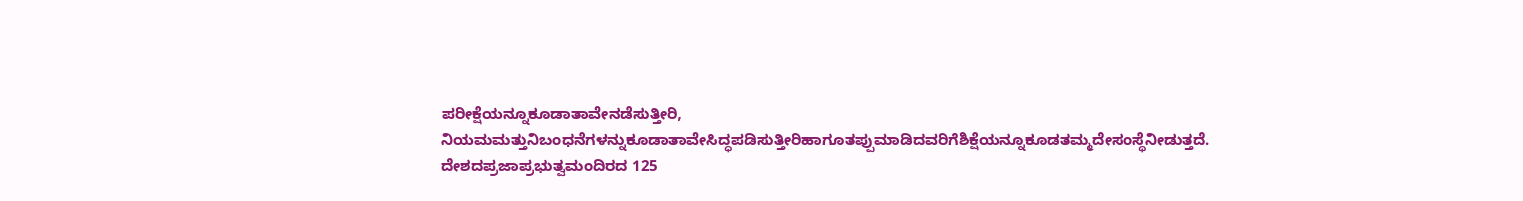ಪರೀಕ್ಷೆಯನ್ನೂಕೂಡಾತಾವೇನಡೆಸುತ್ತೀರಿ,
ನಿಯಮಮತ್ತುನಿಬಂಧನೆಗಳನ್ನುಕೂಡಾತಾವೇಸಿದ್ಧಪಡಿಸುತ್ತೀರಿಹಾಗೂತಪ್ಪುಮಾಡಿದವರಿಗೆಶಿಕ್ಷೆಯನ್ನೂಕೂಡತಮ್ಮದೇಸಂಸ್ಥೆನೀಡುತ್ತದೆ. ದೇಶದಪ್ರಜಾಪ್ರಭುತ್ವಮಂದಿರದ 125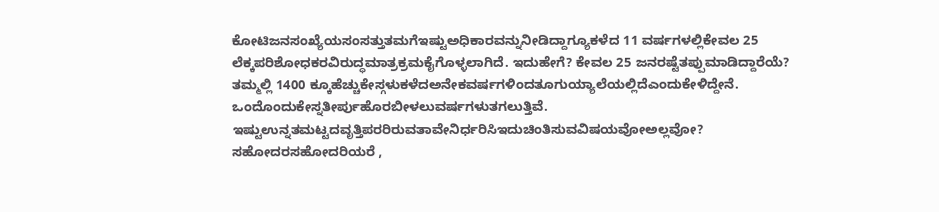ಕೋಟಿಜನಸಂಖ್ಯೆಯಸಂಸತ್ತುತಮಗೆಇಷ್ಟುಅಧಿಕಾರವನ್ನುನೀಡಿದ್ದಾಗ್ಯೂಕಳೆದ 11 ವರ್ಷಗಳಲ್ಲಿಕೇವಲ 25 ಲೆಕ್ಕಪರಿಶೋಧಕರವಿರುದ್ಧಮಾತ್ರಕ್ರಮಕೈಗೊಳ್ಳಲಾಗಿದೆ. ಇದುಹೇಗೆ? ಕೇವಲ 25 ಜನರಷ್ಟೆತಪ್ಪುಮಾಡಿದ್ದಾರೆಯೆ? ತಮ್ಮಲ್ಲಿ 1400 ಕ್ಕೂಹೆಚ್ಚುಕೇಸ್ಗಳುಕಳೆದಅನೇಕವರ್ಷಗಳಿಂದತೂಗುಯ್ಯಾಲೆಯಲ್ಲಿದೆಎಂದುಕೇಳಿದ್ದೇನೆ. ಒಂದೊಂದುಕೇಸ್ನತೀರ್ಪುಹೊರಬೀಳಲುವರ್ಷಗಳುತಗಲುತ್ತಿವೆ. ಇಷ್ಟುಉನ್ನತಮಟ್ಟದವೃತ್ತಿಪರರಿರುವತಾವೇನಿರ್ಧರಿಸಿಇದುಚಿಂತಿಸುವವಿಷಯವೋಅಲ್ಲವೋ? ಸಹೋದರಸಹೋದರಿಯರೆ ,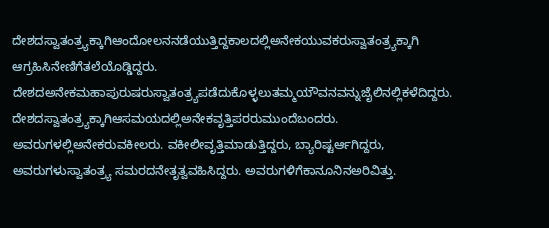ದೇಶದಸ್ವಾತಂತ್ರ್ಯಕ್ಕಾಗಿಆಂದೋಲನನಡೆಯುತ್ತಿದ್ದಕಾಲದಲ್ಲಿಅನೇಕಯುವಕರುಸ್ವಾತಂತ್ರ್ಯಕ್ಕಾಗಿ ಆಗ್ರಹಿಸಿನೇಣಿಗೆತಲೆಯೊಡ್ಡಿದ್ದರು. ದೇಶದಅನೇಕಮಹಾಪುರುಷರುಸ್ವಾತಂತ್ರ್ಯಪಡೆದುಕೊಳ್ಳಲುತಮ್ಮಯೌವನವನ್ನುಜೈಲಿನಲ್ಲಿಕಳೆದಿದ್ದರು. ದೇಶದಸ್ವಾತಂತ್ರ್ಯಕ್ಕಾಗಿಆಸಮಯದಲ್ಲಿಅನೇಕವೃತ್ತಿಪರರುಮುಂದೆಬಂದರು. ಅವರುಗಳಲ್ಲಿಅನೇಕರುವಕೀಲರು. ವಕೀಲೀವೃತ್ತಿಮಾಡುತ್ತಿದ್ದರು, ಬ್ಯಾರಿಷ್ಟರ್ಆಗಿದ್ದರು, ಅವರುಗಳುಸ್ವಾತಂತ್ರ್ಯ ಸಮರದನೇತೃತ್ವವಹಿಸಿದ್ದರು. ಅವರುಗಳಿಗೆಕಾನೂನಿನಅರಿವಿತ್ತು.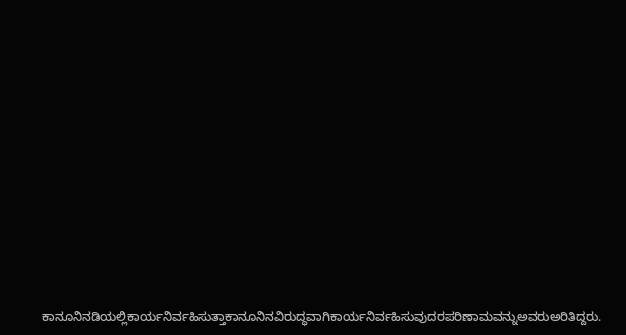ಕಾನೂನಿನಡಿಯಲ್ಲಿಕಾರ್ಯನಿರ್ವಹಿಸುತ್ತಾಕಾನೂನಿನವಿರುದ್ಧವಾಗಿಕಾರ್ಯನಿರ್ವಹಿಸುವುದರಪರಿಣಾಮವನ್ನುಅವರುಅರಿತಿದ್ದರು.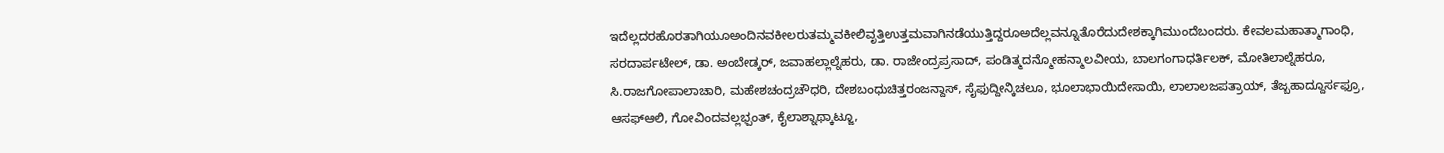ಇದೆಲ್ಲದರಹೊರತಾಗಿಯೂಅಂದಿನವಕೀಲರುತಮ್ಮವಕೀಲಿವೃತ್ತಿಉತ್ತಮವಾಗಿನಡೆಯುತ್ತಿದ್ದರೂಅದೆಲ್ಲವನ್ನೂತೊರೆದುದೇಶಕ್ಕಾಗಿಮುಂದೆಬಂದರು. ಕೇವಲಮಹಾತ್ಮಾಗಾಂಧಿ, ಸರದಾರ್ಪಟೇಲ್, ಡಾ. ಅಂಬೇಡ್ಕರ್, ಜವಾಹಲ್ಲಾಲ್ನೆಹರು, ಡಾ. ರಾಜೇಂದ್ರಪ್ರಸಾದ್, ಪಂಡಿತ್ಮದನ್ಮೋಹನ್ಮಾಲವೀಯ, ಬಾಲಗಂಗಾಧರ್ತಿಲಕ್, ಮೋತಿಲಾಲ್ನೆಹರೂ, ಸಿ.ರಾಜಗೋಪಾಲಾಚಾರಿ, ಮಹೇಶಚಂದ್ರಚೌಧರಿ, ದೇಶಬಂಧುಚಿತ್ತರಂಜನ್ದಾಸ್, ಸೈಫುದ್ದೀನ್ಕಿಚಲೂ, ಭೂಲಾಭಾಯಿದೇಸಾಯಿ, ಲಾಲಾಲಜಪತ್ರಾಯ್, ತೆಜ್ಬಹಾದ್ದೂರ್ಸಫ್ರೂ, ಆಸಫ್ಆಲಿ, ಗೋವಿಂದವಲ್ಲಭ್ಪಂತ್, ಕೈಲಾಶ್ನಾಥ್ಕಾಟ್ಜೂ,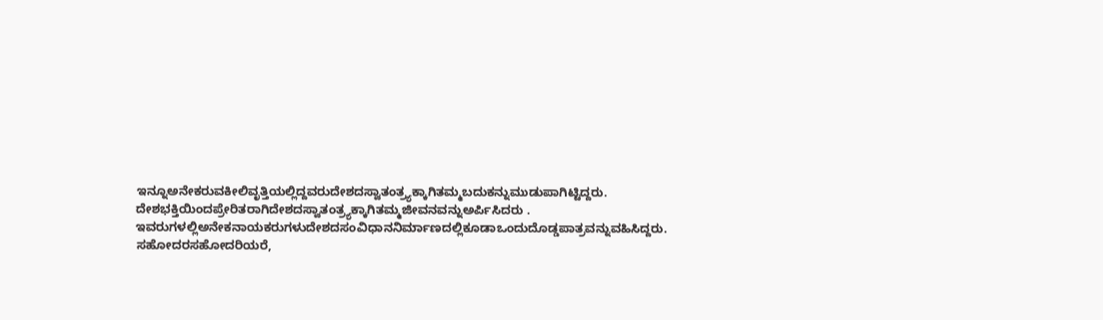ಇನ್ನೂಅನೇಕರುವಕೀಲಿವೃತ್ತಿಯಲ್ಲಿದ್ದವರುದೇಶದಸ್ವಾತಂತ್ರ್ಯಕ್ಕಾಗಿತಮ್ಮಬದುಕನ್ನುಮುಡುಪಾಗಿಟ್ಟಿದ್ದರು.
ದೇಶಭಕ್ತಿಯಿಂದಪ್ರೇರಿತರಾಗಿದೇಶದಸ್ವಾತಂತ್ರ್ಯಕ್ಕಾಗಿತಮ್ಮಜೀವನವನ್ನುಅರ್ಪಿಸಿದರು .
ಇವರುಗಳಲ್ಲಿಅನೇಕನಾಯಕರುಗಳುದೇಶದಸಂವಿಧಾನನಿರ್ಮಾಣದಲ್ಲಿಕೂಡಾಒಂದುದೊಡ್ಡಪಾತ್ರವನ್ನುವಹಿಸಿದ್ದರು. ಸಹೋದರಸಹೋದರಿಯರೆ,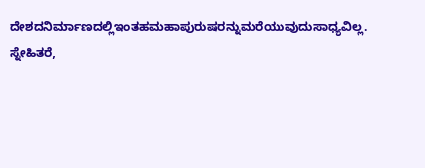ದೇಶದನಿರ್ಮಾಣದಲ್ಲಿಇಂತಹಮಹಾಪುರುಷರನ್ನುಮರೆಯುವುದುಸಾಧ್ಯವಿಲ್ಲ.
ಸ್ನೇಹಿತರೆ,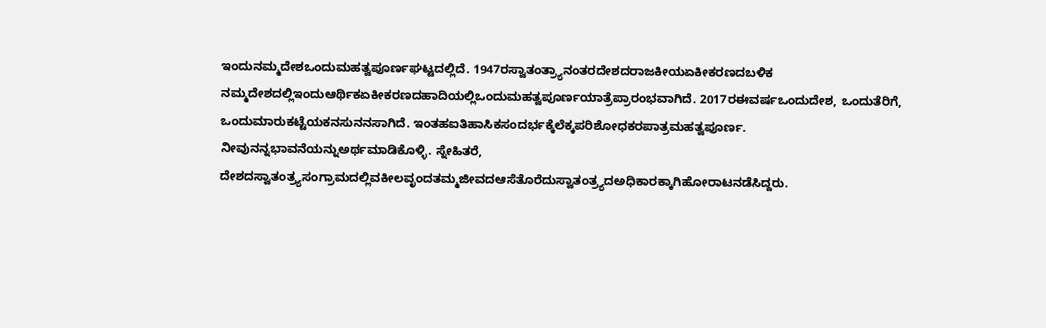ಇಂದುನಮ್ಮದೇಶಒಂದುಮಹತ್ವಪೂರ್ಣಘಟ್ಟದಲ್ಲಿದೆ. 1947ರಸ್ವಾತಂತ್ರ್ಯಾನಂತರದೇಶದರಾಜಕೀಯಏಕೀಕರಣದಬಳಿಕ ನಮ್ಮದೇಶದಲ್ಲಿಇಂದುಆರ್ಥಿಕಏಕೀಕರಣದಹಾದಿಯಲ್ಲಿಒಂದುಮಹತ್ವಪೂರ್ಣಯಾತ್ರೆಪ್ರಾರಂಭವಾಗಿದೆ. 2017ರಈವರ್ಷಒಂದುದೇಶ, ಒಂದುತೆರಿಗೆ, ಒಂದುಮಾರುಕಟ್ಟೆಯಕನಸುನನಸಾಗಿದೆ. ಇಂತಹಐತಿಹಾಸಿಕಸಂದರ್ಭಕ್ಕೆಲೆಕ್ಕಪರಿಶೋಧಕರಪಾತ್ರಮಹತ್ವಪೂರ್ಣ. ನೀವುನನ್ನಭಾವನೆಯನ್ನುಅರ್ಥಮಾಡಿಕೊಳ್ಳಿ. ಸ್ನೇಹಿತರೆ, ದೇಶದಸ್ವಾತಂತ್ರ್ಯಸಂಗ್ರಾಮದಲ್ಲಿವಕೀಲವೃಂದತಮ್ಮಜೀವದಆಸೆತೊರೆದುಸ್ವಾತಂತ್ರ್ಯದಅಧಿಕಾರಕ್ಕಾಗಿಹೋರಾಟನಡೆಸಿದ್ದರು.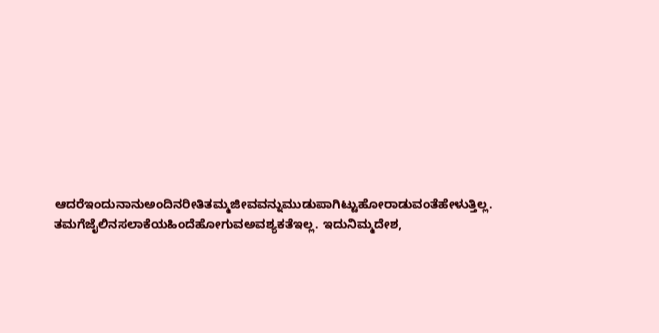ಆದರೆಇಂದುನಾನುಅಂದಿನರೀತಿತಮ್ಮಜೀವವನ್ನುಮುಡುಪಾಗಿಟ್ಟುಹೋರಾಡುವಂತೆಹೇಳುತ್ತಿಲ್ಲ. ತಮಗೆಜೈಲಿನಸಲಾಕೆಯಹಿಂದೆಹೋಗುವಅವಶ್ಯಕತೆಇಲ್ಲ. ಇದುನಿಮ್ಮದೇಶ,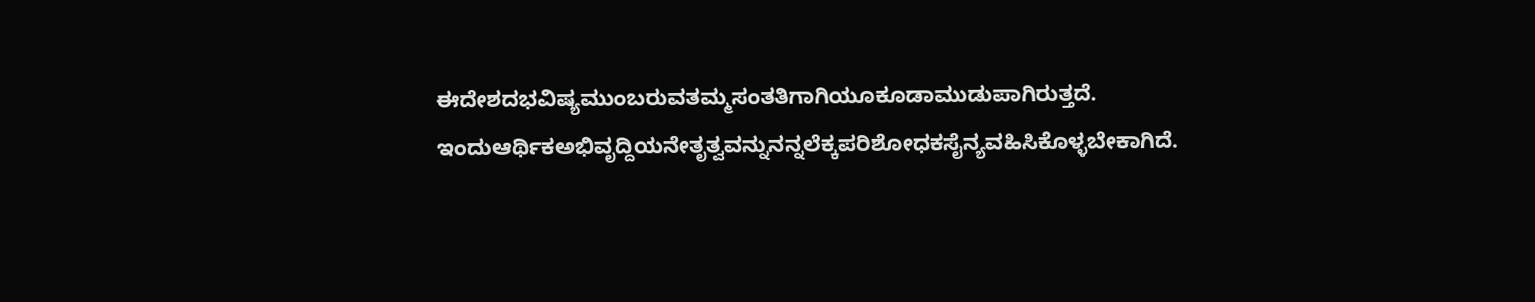ಈದೇಶದಭವಿಷ್ಯಮುಂಬರುವತಮ್ಮಸಂತತಿಗಾಗಿಯೂಕೂಡಾಮುಡುಪಾಗಿರುತ್ತದೆ. ಇಂದುಆರ್ಥಿಕಅಭಿವೃದ್ದಿಯನೇತೃತ್ವವನ್ನುನನ್ನಲೆಕ್ಕಪರಿಶೋಧಕಸೈನ್ಯವಹಿಸಿಕೊಳ್ಳಬೇಕಾಗಿದೆ.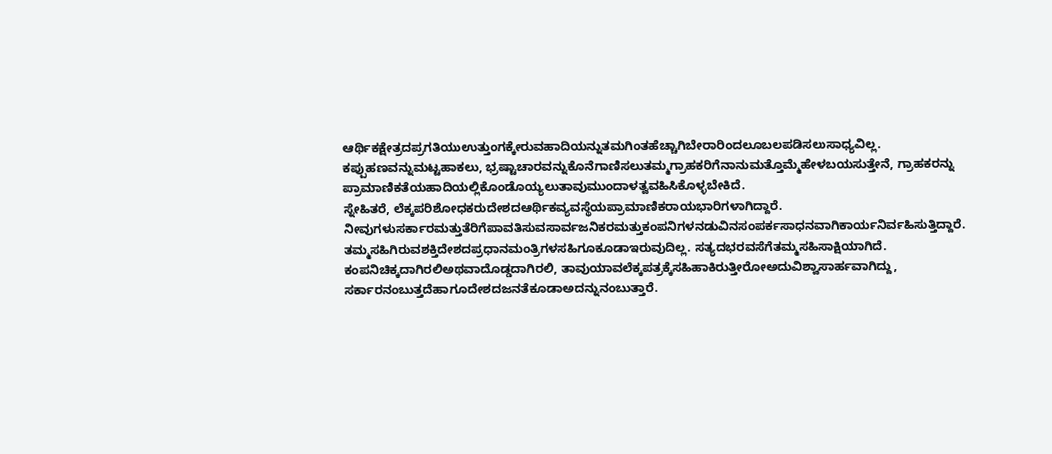ಆರ್ಥಿಕಕ್ಷೇತ್ರದಪ್ರಗತಿಯುಉತ್ತುಂಗಕ್ಕೇರುವಹಾದಿಯನ್ನುತಮಗಿಂತಹೆಚ್ಚಾಗಿಬೇರಾರಿಂದಲೂಬಲಪಡಿಸಲುಸಾಧ್ಯವಿಲ್ಲ. ಕಪ್ಪುಹಣವನ್ನುಮಟ್ಟಹಾಕಲು, ಭ್ರಷ್ಟಾಚಾರವನ್ನುಕೊನೆಗಾಣಿಸಲುತಮ್ಮಗ್ರಾಹಕರಿಗೆನಾನುಮತ್ತೊಮ್ಮೆಹೇಳಬಯಸುತ್ತೇನೆ, ಗ್ರಾಹಕರನ್ನು ಪ್ರಾಮಾಣಿಕತೆಯಹಾದಿಯಲ್ಲಿಕೊಂಡೊಯ್ಯಲುತಾವುಮುಂದಾಳತ್ವವಹಿಸಿಕೊಳ್ಳಬೇಕಿದೆ.
ಸ್ನೇಹಿತರೆ, ಲೆಕ್ಕಪರಿಶೋಧಕರುದೇಶದಆರ್ಥಿಕವ್ಯವಸ್ಥೆಯಪ್ರಾಮಾಣಿಕರಾಯಭಾರಿಗಳಾಗಿದ್ದಾರೆ.
ನೀವುಗಳುಸರ್ಕಾರಮತ್ತುತೆರಿಗೆಪಾವತಿಸುವಸಾರ್ವಜನಿಕರಮತ್ತುಕಂಪನಿಗಳನಡುವಿನಸಂಪರ್ಕಸಾಧನವಾಗಿಕಾರ್ಯನಿರ್ವಹಿಸುತ್ತಿದ್ದಾರೆ. ತಮ್ಮಸಹಿಗಿರುವಶಕ್ತಿದೇಶದಪ್ರಧಾನಮಂತ್ರಿಗಳಸಹಿಗೂಕೂಡಾಇರುವುದಿಲ್ಲ. ಸತ್ಯದಭರವಸೆಗೆತಮ್ಮಸಹಿಸಾಕ್ಷಿಯಾಗಿದೆ. ಕಂಪನಿಚಿಕ್ಕದಾಗಿರಲಿಅಥವಾದೊಡ್ಡದಾಗಿರಲಿ, ತಾವುಯಾವಲೆಕ್ಕಪತ್ರಕ್ಕೆಸಹಿಹಾಕಿರುತ್ತೀರೋಅದುವಿಶ್ವಾಸಾರ್ಹವಾಗಿದ್ದು, ಸರ್ಕಾರನಂಬುತ್ತದೆಹಾಗೂದೇಶದಜನತೆಕೂಡಾಅದನ್ನುನಂಬುತ್ತಾರೆ.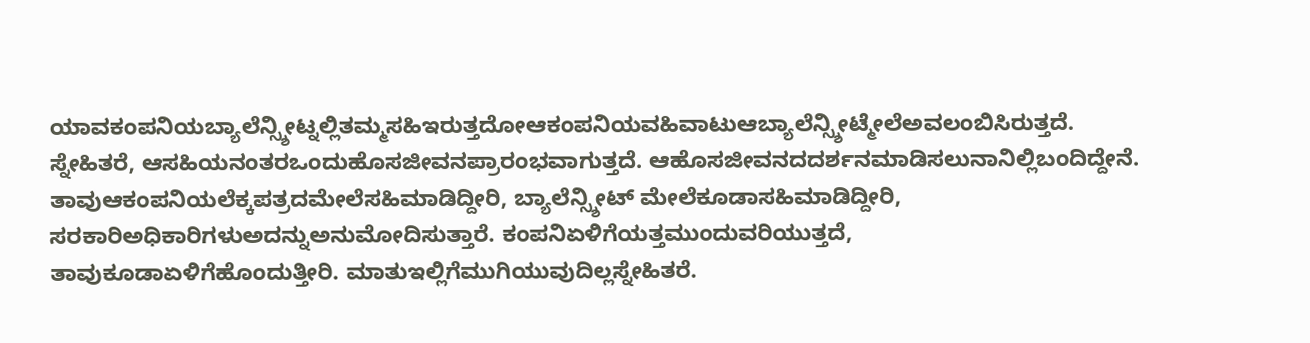ಯಾವಕಂಪನಿಯಬ್ಯಾಲೆನ್ಸ್ಶೀಟ್ನಲ್ಲಿತಮ್ಮಸಹಿಇರುತ್ತದೋಆಕಂಪನಿಯವಹಿವಾಟುಆಬ್ಯಾಲೆನ್ಸ್ಶೀಟ್ಮೇಲೆಅವಲಂಬಿಸಿರುತ್ತದೆ. ಸ್ನೇಹಿತರೆ, ಆಸಹಿಯನಂತರಒಂದುಹೊಸಜೀವನಪ್ರಾರಂಭವಾಗುತ್ತದೆ. ಆಹೊಸಜೀವನದದರ್ಶನಮಾಡಿಸಲುನಾನಿಲ್ಲಿಬಂದಿದ್ದೇನೆ. ತಾವುಆಕಂಪನಿಯಲೆಕ್ಕಪತ್ರದಮೇಲೆಸಹಿಮಾಡಿದ್ದೀರಿ, ಬ್ಯಾಲೆನ್ಸ್ಶೀಟ್ ಮೇಲೆಕೂಡಾಸಹಿಮಾಡಿದ್ದೀರಿ, ಸರಕಾರಿಅಧಿಕಾರಿಗಳುಅದನ್ನುಅನುಮೋದಿಸುತ್ತಾರೆ. ಕಂಪನಿಏಳಿಗೆಯತ್ತಮುಂದುವರಿಯುತ್ತದೆ, ತಾವುಕೂಡಾಏಳಿಗೆಹೊಂದುತ್ತೀರಿ. ಮಾತುಇಲ್ಲಿಗೆಮುಗಿಯುವುದಿಲ್ಲಸ್ನೇಹಿತರೆ.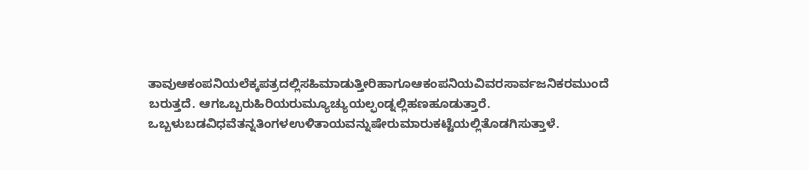ತಾವುಆಕಂಪನಿಯಲೆಕ್ಕಪತ್ರದಲ್ಲಿಸಹಿಮಾಡುತ್ತೀರಿಹಾಗೂಆಕಂಪನಿಯವಿವರಸಾರ್ವಜನಿಕರಮುಂದೆ ಬರುತ್ತದೆ. ಆಗಒಬ್ಬರುಹಿರಿಯರುಮ್ಯೂಚ್ಯುಯಲ್ಫಂಡ್ನಲ್ಲಿಹಣಹೂಡುತ್ತಾರೆ. ಒಬ್ಬಳುಬಡವಿಧವೆತನ್ನತಿಂಗಳಉಳಿತಾಯವನ್ನುಷೇರುಮಾರುಕಟ್ಟೆಯಲ್ಲಿತೊಡಗಿಸುತ್ತಾಳೆ.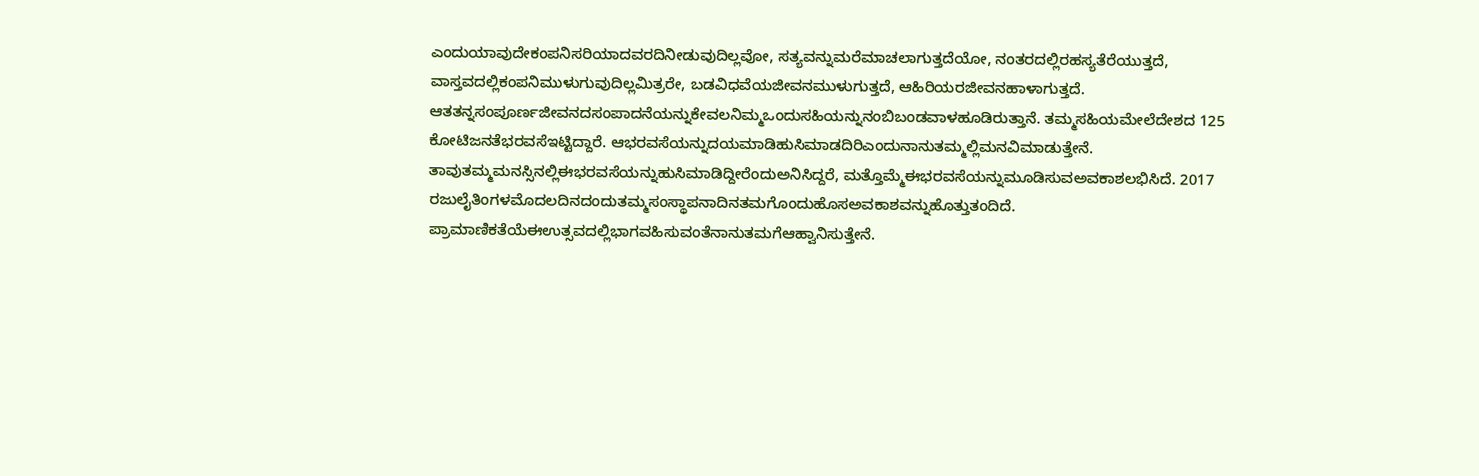ಎಂದುಯಾವುದೇಕಂಪನಿಸರಿಯಾದವರದಿನೀಡುವುದಿಲ್ಲವೋ, ಸತ್ಯವನ್ನುಮರೆಮಾಚಲಾಗುತ್ತದೆಯೋ, ನಂತರದಲ್ಲಿರಹಸ್ಯತೆರೆಯುತ್ತದೆ, ವಾಸ್ತವದಲ್ಲಿಕಂಪನಿಮುಳುಗುವುದಿಲ್ಲಮಿತ್ರರೇ, ಬಡವಿಧವೆಯಜೀವನಮುಳುಗುತ್ತದೆ, ಆಹಿರಿಯರಜೀವನಹಾಳಾಗುತ್ತದೆ. ಆತತನ್ನಸಂಪೂರ್ಣಜೀವನದಸಂಪಾದನೆಯನ್ನುಕೇವಲನಿಮ್ಮಒಂದುಸಹಿಯನ್ನುನಂಬಿಬಂಡವಾಳಹೂಡಿರುತ್ತಾನೆ. ತಮ್ಮಸಹಿಯಮೇಲೆದೇಶದ 125 ಕೋಟಿಜನತೆಭರವಸೆಇಟ್ಟಿದ್ದಾರೆ. ಆಭರವಸೆಯನ್ನುದಯಮಾಡಿಹುಸಿಮಾಡದಿರಿಎಂದುನಾನುತಮ್ಮಲ್ಲಿಮನವಿಮಾಡುತ್ತೇನೆ. ತಾವುತಮ್ಮಮನಸ್ಸಿನಲ್ಲಿಈಭರವಸೆಯನ್ನುಹುಸಿಮಾಡಿದ್ದೀರೆಂದುಅನಿಸಿದ್ದರೆ, ಮತ್ತೊಮ್ಮೆಈಭರವಸೆಯನ್ನುಮೂಡಿಸುವಅವಕಾಶಲಭಿಸಿದೆ. 2017 ರಜುಲೈತಿಂಗಳಮೊದಲದಿನದಂದುತಮ್ಮಸಂಸ್ಥಾಪನಾದಿನತಮಗೊಂದುಹೊಸಅವಕಾಶವನ್ನುಹೊತ್ತುತಂದಿದೆ. ಪ್ರಾಮಾಣಿಕತೆಯೆಈಉತ್ಸವದಲ್ಲಿಭಾಗವಹಿಸುವಂತೆನಾನುತಮಗೆಆಹ್ವಾನಿಸುತ್ತೇನೆ.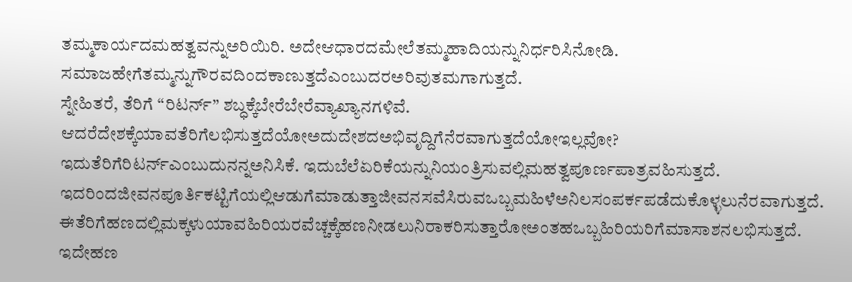ತಮ್ಮಕಾರ್ಯದಮಹತ್ವವನ್ನುಅರಿಯಿರಿ. ಅದೇಆಧಾರದಮೇಲೆತಮ್ಮಹಾದಿಯನ್ನುನಿರ್ಧರಿಸಿನೋಡಿ. ಸಮಾಜಹೇಗೆತಮ್ಮನ್ನುಗೌರವದಿಂದಕಾಣುತ್ತದೆಎಂಬುದರಅರಿವುತಮಗಾಗುತ್ತದೆ.
ಸ್ನೇಹಿತರೆ, ತೆರಿಗೆ “ರಿಟರ್ನ್” ಶಬ್ಧಕ್ಕೆಬೇರೆಬೇರೆವ್ಯಾಖ್ಯಾನಗಳಿವೆ.
ಆದರೆದೇಶಕ್ಕೆಯಾವತೆರಿಗೆಲಭಿಸುತ್ತದೆಯೋಅದುದೇಶದಅಭಿವೃದ್ದಿಗೆನೆರವಾಗುತ್ತದೆಯೋಇಲ್ಲವೋ? ಇದುತೆರಿಗೆರಿಟರ್ನ್ಎಂಬುದುನನ್ನಅನಿಸಿಕೆ. ಇದುಬೆಲೆಏರಿಕೆಯನ್ನುನಿಯಂತ್ರಿಸುವಲ್ಲಿಮಹತ್ವಪೂರ್ಣಪಾತ್ರವಹಿಸುತ್ತದೆ.
ಇದರಿಂದಜೀವನಪೂರ್ತಿಕಟ್ಟಿಗೆಯಲ್ಲಿಆಡುಗೆಮಾಡುತ್ತಾಜೀವನಸವೆಸಿರುವಒಬ್ಬಮಹಿಳೆಅನಿಲಸಂಪರ್ಕಪಡೆದುಕೊಳ್ಳಲುನೆರವಾಗುತ್ತದೆ. ಈತೆರಿಗೆಹಣದಲ್ಲಿಮಕ್ಕಳುಯಾವಹಿರಿಯರವೆಚ್ಚಕ್ಕೆಹಣನೀಡಲುನಿರಾಕರಿಸುತ್ತಾರೋಅಂತಹಒಬ್ಬಹಿರಿಯರಿಗೆಮಾಸಾಶನಲಭಿಸುತ್ತದೆ. ಇದೇಹಣ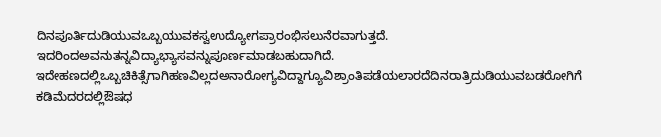ದಿನಪೂರ್ತಿದುಡಿಯುವಒಬ್ಬಯುವಕಸ್ವಉದ್ಯೋಗಪ್ರಾರಂಭಿಸಲುನೆರವಾಗುತ್ತದೆ. ಇದರಿಂದಅವನುತನ್ನವಿದ್ಯಾಭ್ಯಾಸವನ್ನುಪೂರ್ಣಮಾಡಬಹುದಾಗಿದೆ. ಇದೇಹಣದಲ್ಲಿಒಬ್ಬಚಿಕಿತ್ಸೆಗಾಗಿಹಣವಿಲ್ಲದಅನಾರೋಗ್ಯವಿದ್ದಾಗ್ಯೂವಿಶ್ರಾಂತಿಪಡೆಯಲಾರದೆದಿನರಾತ್ರಿದುಡಿಯುವಬಡರೋಗಿಗೆ ಕಡಿಮೆದರದಲ್ಲಿಔಷಧ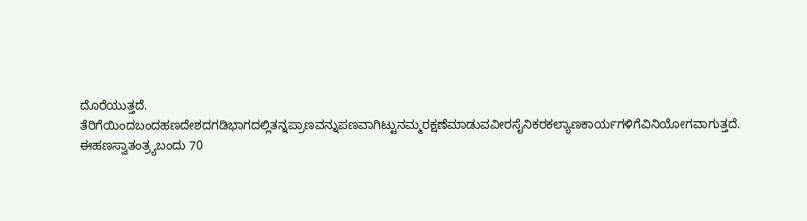ದೊರೆಯುತ್ತದೆ.
ತೆರಿಗೆಯಿಂದಬಂದಹಣದೇಶದಗಡಿಭಾಗದಲ್ಲಿತನ್ನಪ್ರಾಣವನ್ನುಪಣವಾಗಿಟ್ಟುನಮ್ಮರಕ್ಷಣೆಮಾಡುವವೀರಸೈನಿಕರಕಲ್ಯಾಣಕಾರ್ಯಗಳಿಗೆವಿನಿಯೋಗವಾಗುತ್ತದೆ. ಈಹಣಸ್ವಾತಂತ್ರ್ಯಬಂದು 70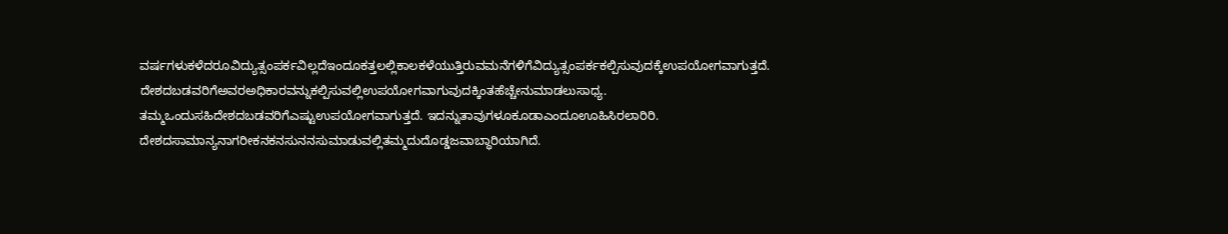ವರ್ಷಗಳುಕಳೆದರೂವಿದ್ಯುತ್ಸಂಪರ್ಕವಿಲ್ಲದೆಇಂದೂಕತ್ತಲಲ್ಲಿಕಾಲಕಳೆಯುತ್ತಿರುವಮನೆಗಳಿಗೆವಿದ್ಯುತ್ಸಂಪರ್ಕಕಲ್ಪಿಸುವುದಕ್ಕೆಉಪಯೋಗವಾಗುತ್ತದೆ. ದೇಶದಬಡವರಿಗೆಅವರಅಧಿಕಾರವನ್ನುಕಲ್ಪಿಸುವಲ್ಲಿಉಪಯೋಗವಾಗುವುದಕ್ಕಿಂತಹೆಚ್ಚೇನುಮಾಡಲುಸಾಧ್ಯ. ತಮ್ಮಒಂದುಸಹಿದೇಶದಬಡವರಿಗೆಎಷ್ಟುಉಪಯೋಗವಾಗುತ್ತದೆ. ಇದನ್ನುತಾವುಗಳೂಕೂಡಾಎಂದೂಊಹಿಸಿರಲಾರಿರಿ. ದೇಶದಸಾಮಾನ್ಯನಾಗರೀಕನಕನಸುನನಸುಮಾಡುವಲ್ಲಿತಮ್ಮದುದೊಡ್ಡಜವಾಬ್ಧಾರಿಯಾಗಿದೆ.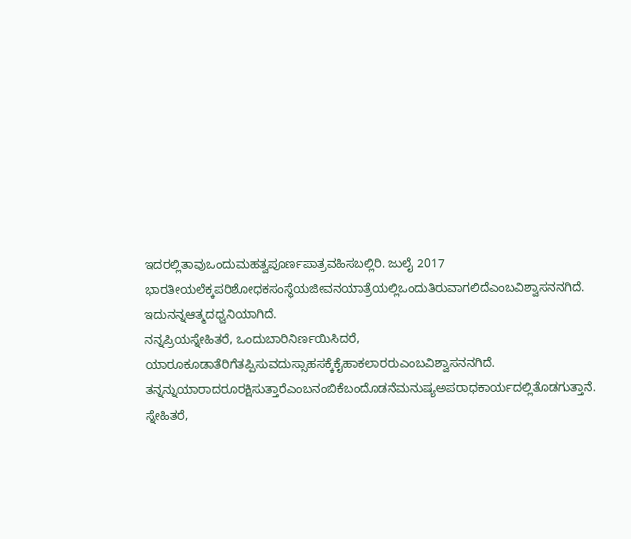ಇದರಲ್ಲಿತಾವುಒಂದುಮಹತ್ವಪೂರ್ಣಪಾತ್ರವಹಿಸಬಲ್ಲಿರಿ. ಜುಲೈ 2017 ಭಾರತೀಯಲೆಕ್ಕಪರಿಶೋಧಕಸಂಸ್ಥೆಯಜೀವನಯಾತ್ರೆಯಲ್ಲಿಒಂದುತಿರುವಾಗಲಿದೆಎಂಬವಿಶ್ವಾಸನನಗಿದೆ. ಇದುನನ್ನಆತ್ಮದಧ್ವನಿಯಾಗಿದೆ.
ನನ್ನಪ್ರಿಯಸ್ನೇಹಿತರೆ, ಒಂದುಬಾರಿನಿರ್ಣಯಿಸಿದರೆ, ಯಾರೂಕೂಡಾತೆರಿಗೆತಪ್ಪಿಸುವದುಸ್ಸಾಹಸಕ್ಕೆಕೈಹಾಕಲಾರರುಎಂಬವಿಶ್ವಾಸನನಗಿದೆ. ತನ್ನನ್ನುಯಾರಾದರೂರಕ್ಷಿಸುತ್ತಾರೆಎಂಬನಂಬಿಕೆಬಂದೊಡನೆಮನುಷ್ಯಅಪರಾಧಕಾರ್ಯದಲ್ಲಿತೊಡಗುತ್ತಾನೆ. ಸ್ನೇಹಿತರೆ,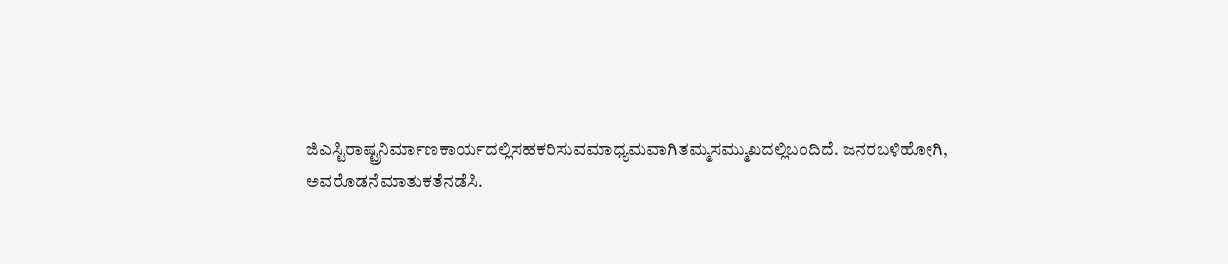ಜಿಎಸ್ಟಿರಾಷ್ಟ್ರನಿರ್ಮಾಣಕಾರ್ಯದಲ್ಲಿಸಹಕರಿಸುವಮಾಧ್ಯಮವಾಗಿತಮ್ಮಸಮ್ಮುಖದಲ್ಲಿಬಂದಿದೆ. ಜನರಬಳಿಹೋಗಿ, ಅವರೊಡನೆಮಾತುಕತೆನಡೆಸಿ.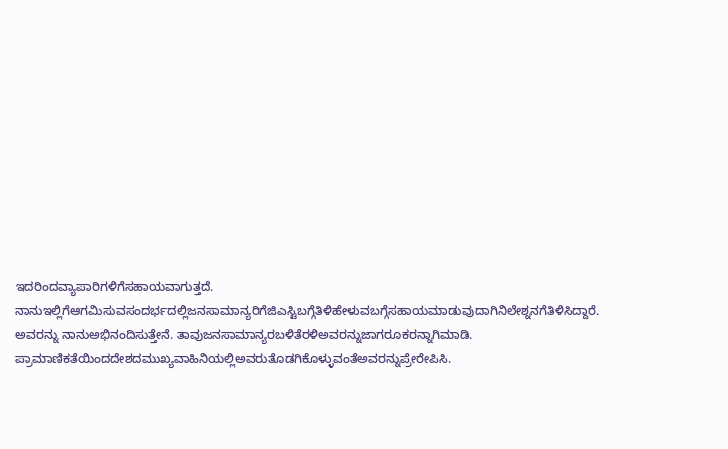ಇದರಿಂದವ್ಯಾಪಾರಿಗಳಿಗೆಸಹಾಯವಾಗುತ್ತದೆ.
ನಾನುಇಲ್ಲಿಗೆಆಗಮಿಸುವಸಂದರ್ಭದಲ್ಲಿಜನಸಾಮಾನ್ಯರಿಗೆಜಿಎಸ್ಟಿಬಗ್ಗೆತಿಳಿಹೇಳುವಬಗ್ಗೆಸಹಾಯಮಾಡುವುದಾಗಿನಿಲೇಶ್ನನಗೆತಿಳಿಸಿದ್ದಾರೆ. ಅವರನ್ನು ನಾನುಅಭಿನಂದಿಸುತ್ತೇನೆ. ತಾವುಜನಸಾಮಾನ್ಯರಬಳಿತೆರಳಿಅವರನ್ನುಜಾಗರೂಕರನ್ನಾಗಿಮಾಡಿ. ಪ್ರಾಮಾಣಿಕತೆಯಿಂದದೇಶದಮುಖ್ಯವಾಹಿನಿಯಲ್ಲಿಅವರುತೊಡಗಿಕೊಳ್ಳುವಂತೆಅವರನ್ನುಪ್ರೇರೇಪಿಸಿ.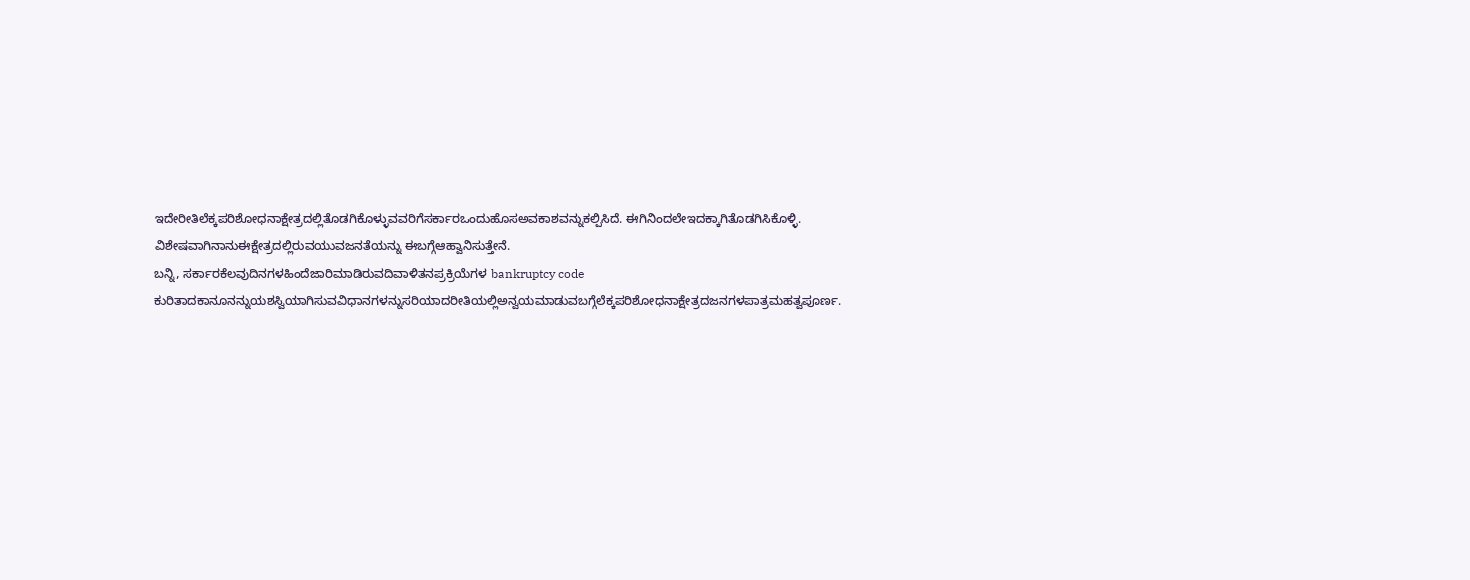ಇದೇರೀತಿಲೆಕ್ಕಪರಿಶೋಧನಾಕ್ಷೇತ್ರದಲ್ಲಿತೊಡಗಿಕೊಳ್ಳುವವರಿಗೆಸರ್ಕಾರಒಂದುಹೊಸಅವಕಾಶವನ್ನುಕಲ್ಪಿಸಿದೆ. ಈಗಿನಿಂದಲೇಇದಕ್ಕಾಗಿತೊಡಗಿಸಿಕೊಳ್ಳಿ. ವಿಶೇಷವಾಗಿನಾನುಈಕ್ಷೇತ್ರದಲ್ಲಿರುವಯುವಜನತೆಯನ್ನು ಈಬಗ್ಗೆಆಹ್ವಾನಿಸುತ್ತೇನೆ.
ಬನ್ನಿ, ಸರ್ಕಾರಕೆಲವುದಿನಗಳಹಿಂದೆಜಾರಿಮಾಡಿರುವದಿವಾಳಿತನಪ್ರಕ್ರಿಯೆಗಳ bankruptcy code ಕುರಿತಾದಕಾನೂನನ್ನುಯಶಸ್ವಿಯಾಗಿಸುವವಿಧಾನಗಳನ್ನುಸರಿಯಾದರೀತಿಯಲ್ಲಿಅನ್ವಯಮಾಡುವಬಗ್ಗೆಲೆಕ್ಕಪರಿಶೋಧನಾಕ್ಷೇತ್ರದಜನಗಳಪಾತ್ರಮಹತ್ವಪೂರ್ಣ.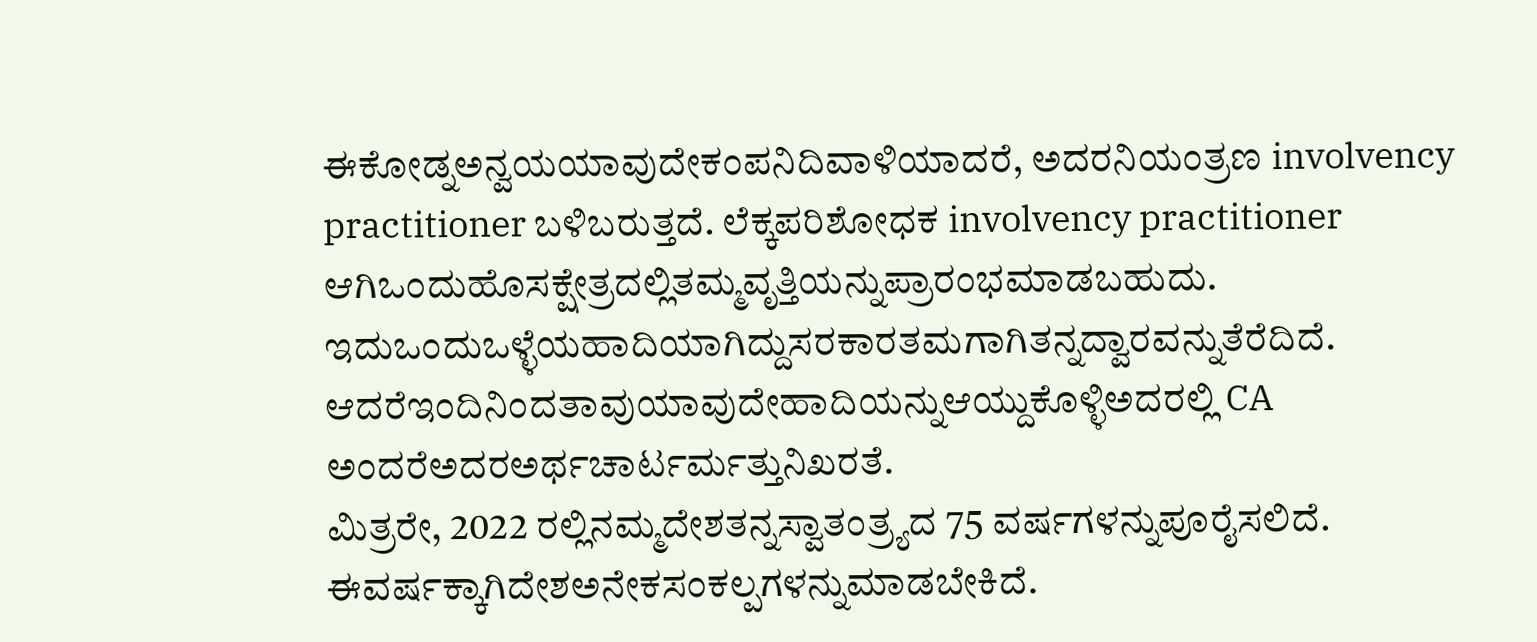ಈಕೋಡ್ನಅನ್ವಯಯಾವುದೇಕಂಪನಿದಿವಾಳಿಯಾದರೆ, ಅದರನಿಯಂತ್ರಣ involvency practitioner ಬಳಿಬರುತ್ತದೆ. ಲೆಕ್ಕಪರಿಶೋಧಕ involvency practitioner ಆಗಿಒಂದುಹೊಸಕ್ಷೇತ್ರದಲ್ಲಿತಮ್ಮವೃತ್ತಿಯನ್ನುಪ್ರಾರಂಭಮಾಡಬಹುದು. ಇದುಒಂದುಒಳ್ಳೆಯಹಾದಿಯಾಗಿದ್ದುಸರಕಾರತಮಗಾಗಿತನ್ನದ್ವಾರವನ್ನುತೆರೆದಿದೆ. ಆದರೆಇಂದಿನಿಂದತಾವುಯಾವುದೇಹಾದಿಯನ್ನುಆಯ್ದುಕೊಳ್ಳಿಅದರಲ್ಲಿ CA ಅಂದರೆಅದರಅರ್ಥಚಾರ್ಟರ್ಮತ್ತುನಿಖರತೆ.
ಮಿತ್ರರೇ, 2022 ರಲ್ಲಿನಮ್ಮದೇಶತನ್ನಸ್ವಾತಂತ್ರ್ಯದ 75 ವರ್ಷಗಳನ್ನುಪೂರೈಸಲಿದೆ. ಈವರ್ಷಕ್ಕಾಗಿದೇಶಅನೇಕಸಂಕಲ್ಪಗಳನ್ನುಮಾಡಬೇಕಿದೆ.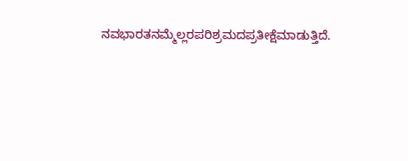ನವಭಾರತನಮ್ಮೆಲ್ಲರಪರಿಶ್ರಮದಪ್ರತೀಕ್ಷೆಮಾಡುತ್ತಿದೆ.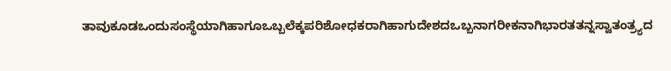ತಾವುಕೂಡಒಂದುಸಂಸ್ಥೆಯಾಗಿಹಾಗೂಒಬ್ಬಲೆಕ್ಕಪರಿಶೋಧಕರಾಗಿಹಾಗುದೇಶದಒಬ್ಬನಾಗರೀಕನಾಗಿಭಾರತತನ್ನಸ್ವಾತಂತ್ರ್ಯದ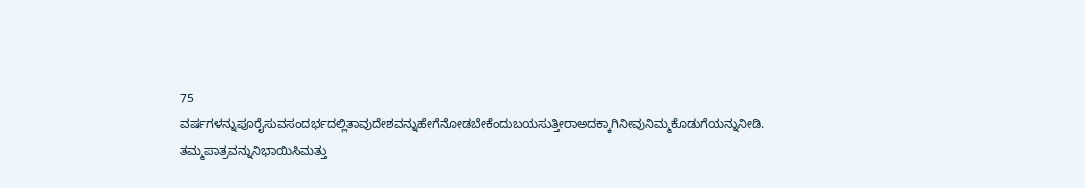75 ವರ್ಷಗಳನ್ನುಪೂರೈಸುವಸಂದರ್ಭದಲ್ಲಿತಾವುದೇಶವನ್ನುಹೇಗೆನೋಡಬೇಕೆಂದುಬಯಸುತ್ತೀರಾಅದಕ್ಕಾಗಿನೀವುನಿಮ್ಮಕೊಡುಗೆಯನ್ನುನೀಡಿ. ತಮ್ಮಪಾತ್ರವನ್ನುನಿಭಾಯಿಸಿಮತ್ತು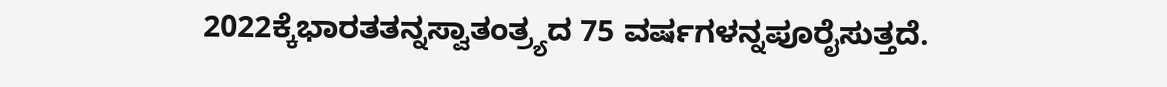2022ಕ್ಕೆಭಾರತತನ್ನಸ್ವಾತಂತ್ರ್ಯದ 75 ವರ್ಷಗಳನ್ನಪೂರೈಸುತ್ತದೆ.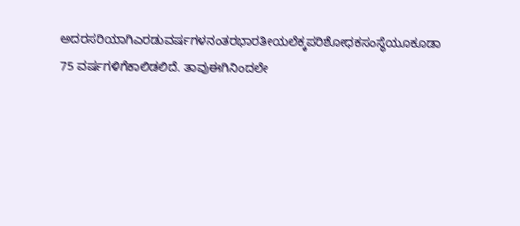ಅದರಸರಿಯಾಗಿಎರಡುವರ್ಷಗಳನಂತರಭಾರತೀಯಲೆಕ್ಕಪರಿಶೋಧಕಸಂಸ್ಥೆಯೂಕೂಡಾ 75 ವರ್ಷಗಳಿಗೆಕಾಲಿಡಲಿದೆ. ತಾವುಈಗಿನಿಂದಲೇ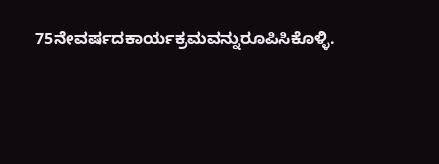75ನೇವರ್ಷದಕಾರ್ಯಕ್ರಮವನ್ನುರೂಪಿಸಿಕೊಳ್ಳಿ.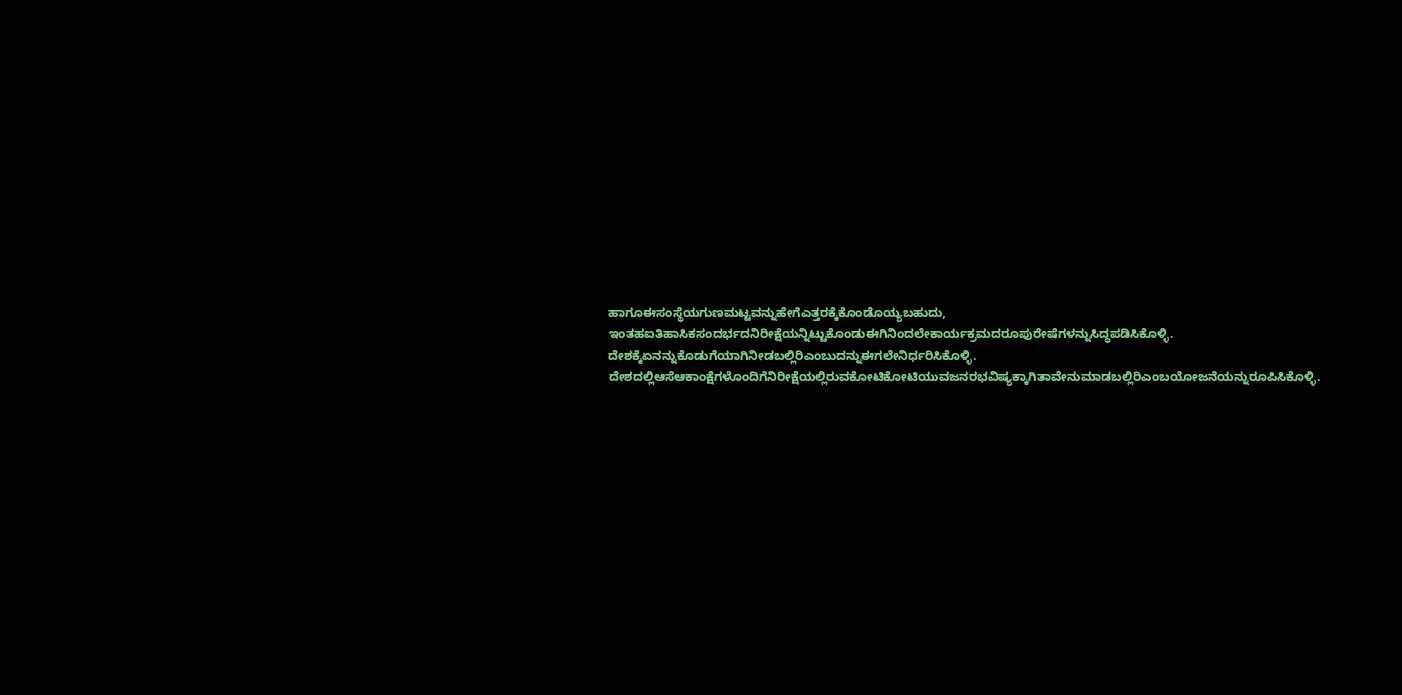ಹಾಗೂಈಸಂಸ್ಥೆಯಗುಣಮಟ್ಟವನ್ನುಹೇಗೆಎತ್ತರಕ್ಕೆಕೊಂಡೊಯ್ಯಬಹುದು, ಇಂತಹಐತಿಹಾಸಿಕಸಂದರ್ಭದನಿರೀಕ್ಷೆಯನ್ನಿಟ್ಟುಕೊಂಡುಈಗಿನಿಂದಲೇಕಾರ್ಯಕ್ರಮದರೂಪುರೇಷೆಗಳನ್ನುಸಿದ್ಧಪಡಿಸಿಕೊಳ್ಳಿ. ದೇಶಕ್ಕೆಏನನ್ನುಕೊಡುಗೆಯಾಗಿನೀಡಬಲ್ಲಿರಿಎಂಬುದನ್ನುಈಗಲೇನಿರ್ಧರಿಸಿಕೊಳ್ಳಿ.
ದೇಶದಲ್ಲಿಆಸೆಆಕಾಂಕ್ಷೆಗಳೊಂದಿಗೆನಿರೀಕ್ಷೆಯಲ್ಲಿರುವಕೋಟಿಕೋಟಿಯುವಜನರಭವಿಷ್ಯಕ್ಕಾಗಿತಾವೇನುಮಾಡಬಲ್ಲಿರಿಎಂಬಯೋಜನೆಯನ್ನುರೂಪಿಸಿಕೊಳ್ಳಿ.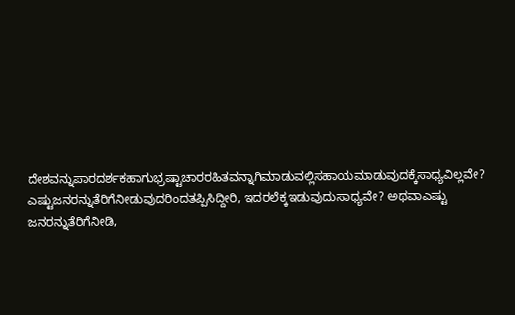ದೇಶವನ್ನುಪಾರದರ್ಶಕಹಾಗುಭ್ರಷ್ಟಾಚಾರರಹಿತವನ್ನಾಗಿಮಾಡುವಲ್ಲಿಸಹಾಯಮಾಡುವುದಕ್ಕೆಸಾಧ್ಯವಿಲ್ಲವೇ? ಎಷ್ಟುಜನರನ್ನುತೆರಿಗೆನೀಡುವುದರಿಂದತಪ್ಪಿಸಿದ್ದೀರಿ, ಇದರಲೆಕ್ಕಇಡುವುದುಸಾಧ್ಯವೇ? ಅಥವಾಎಷ್ಟು ಜನರನ್ನುತೆರಿಗೆನೀಡಿ,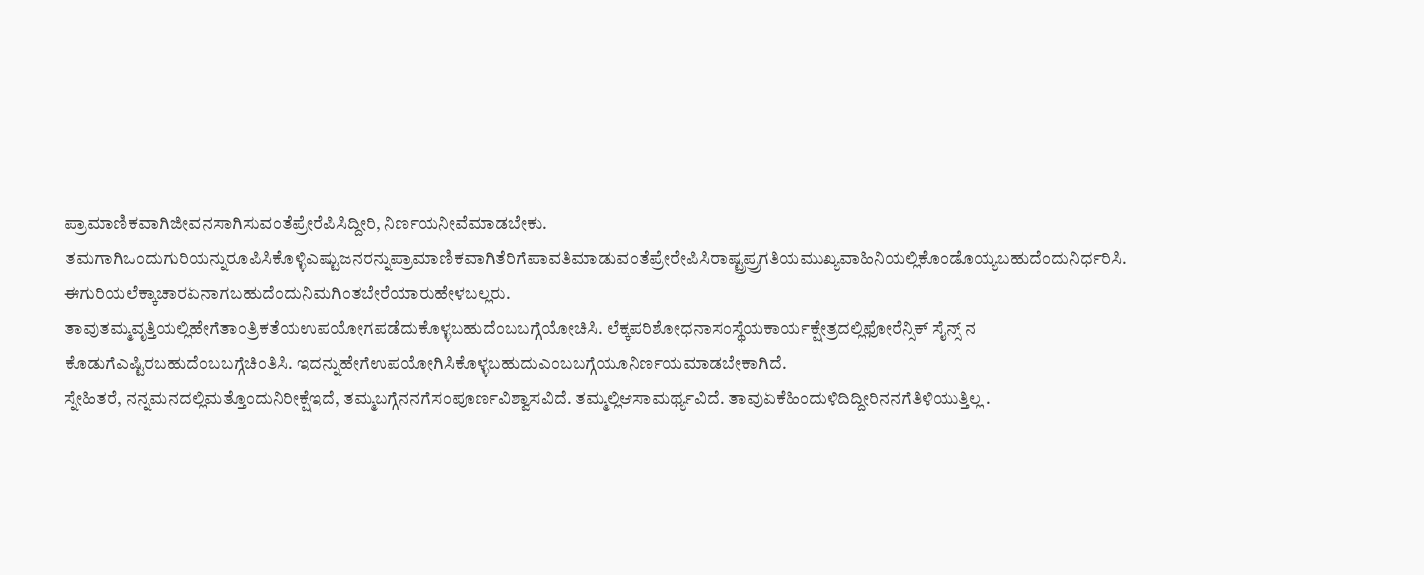ಪ್ರಾಮಾಣಿಕವಾಗಿಜೀವನಸಾಗಿಸುವಂತೆಪ್ರೇರೆಪಿಸಿದ್ದೀರಿ, ನಿರ್ಣಯನೀವೆಮಾಡಬೇಕು. ತಮಗಾಗಿಒಂದುಗುರಿಯನ್ನುರೂಪಿಸಿಕೊಳ್ಳಿಎಷ್ಟುಜನರನ್ನುಪ್ರಾಮಾಣಿಕವಾಗಿತೆರಿಗೆಪಾವತಿಮಾಡುವಂತೆಪ್ರೇರೇಪಿಸಿರಾಷ್ಟ್ರಪ್ರ್ರಗತಿಯಮುಖ್ಯವಾಹಿನಿಯಲ್ಲಿಕೊಂಡೊಯ್ಯಬಹುದೆಂದುನಿರ್ಧರಿಸಿ. ಈಗುರಿಯಲೆಕ್ಕಾಚಾರಏನಾಗಬಹುದೆಂದುನಿಮಗಿಂತಬೇರೆಯಾರುಹೇಳಬಲ್ಲರು.
ತಾವುತಮ್ಮವೃತ್ತಿಯಲ್ಲಿಹೇಗೆತಾಂತ್ರಿಕತೆಯಉಪಯೋಗಪಡೆದುಕೊಳ್ಳಬಹುದೆಂಬಬಗ್ಗೆಯೋಚಿಸಿ. ಲೆಕ್ಕಪರಿಶೋಧನಾಸಂಸ್ಥೆಯಕಾರ್ಯಕ್ಷೇತ್ರದಲ್ಲಿಫೋರೆನ್ಸಿಕ್ ಸೈನ್ಸ್ ನ ಕೊಡುಗೆಎಷ್ಟಿರಬಹುದೆಂಬಬಗ್ಗೆಚಿಂತಿಸಿ. ಇದನ್ನುಹೇಗೆಉಪಯೋಗಿಸಿಕೊಳ್ಳಬಹುದುಎಂಬಬಗ್ಗೆಯೂನಿರ್ಣಯಮಾಡಬೇಕಾಗಿದೆ.
ಸ್ನೇಹಿತರೆ, ನನ್ನಮನದಲ್ಲಿಮತ್ತೊಂದುನಿರೀಕ್ಷೆಇದೆ, ತಮ್ಮಬಗ್ಗೆನನಗೆಸಂಪೂರ್ಣವಿಶ್ವಾಸವಿದೆ. ತಮ್ಮಲ್ಲಿಆಸಾಮರ್ಥ್ಯವಿದೆ. ತಾವುಏಕೆಹಿಂದುಳಿದಿದ್ದೀರಿನನಗೆತಿಳಿಯುತ್ತಿಲ್ಲ .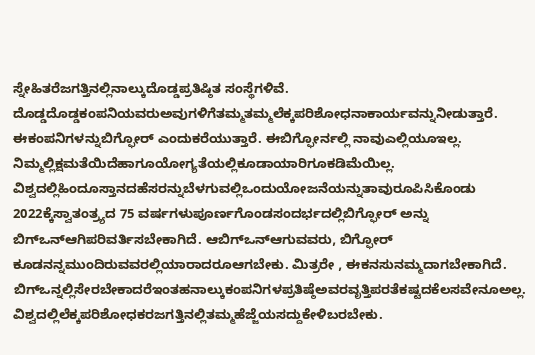ಸ್ನೇಹಿತರೆಜಗತ್ತಿನಲ್ಲಿನಾಲ್ಕುದೊಡ್ಡಪ್ರತಿಷ್ಠಿತ ಸಂಸ್ಥೆಗಳಿವೆ. ದೊಡ್ಡದೊಡ್ಡಕಂಪನಿಯವರುಅವುಗಳಿಗೆತಮ್ಮತಮ್ಮಲೆಕ್ಕಪರಿಶೋಧನಾಕಾರ್ಯವನ್ನುನೀಡುತ್ತಾರೆ. ಈಕಂಪನಿಗಳನ್ನುಬಿಗ್ಫೋರ್ ಎಂದುಕರೆಯುತ್ತಾರೆ. ಈಬಿಗ್ಫೋರ್ನಲ್ಲಿ ನಾವುಎಲ್ಲಿಯೂಇಲ್ಲ. ನಿಮ್ಮಲ್ಲಿಕ್ಷಮತೆಯಿದೆಹಾಗೂಯೋಗ್ಯತೆಯಲ್ಲಿಕೂಡಾಯಾರಿಗೂಕಡಿಮೆಯಿಲ್ಲ. ವಿಶ್ವದಲ್ಲಿಹಿಂದೂಸ್ತಾನದಹೆಸರನ್ನುಬೆಳಗುವಲ್ಲಿಒಂದುಯೋಜನೆಯನ್ನುತಾವುರೂಪಿಸಿಕೊಂಡು 2022ಕ್ಕೆಸ್ವಾತಂತ್ರ್ಯದ 75 ವರ್ಷಗಳುಪೂರ್ಣಗೊಂಡಸಂದರ್ಭದಲ್ಲಿಬಿಗ್ಫೋರ್ ಅನ್ನು ಬಿಗ್ಒನ್ಆಗಿಪರಿವರ್ತಿಸಬೇಕಾಗಿದೆ. ಆಬಿಗ್ಒನ್ಆಗುವವರು, ಬಿಗ್ಫೋರ್ ಕೂಡನನ್ನಮುಂದಿರುವವರಲ್ಲಿಯಾರಾದರೂಆಗಬೇಕು. ಮಿತ್ರರೇ , ಈಕನಸುನಮ್ಮದಾಗಬೇಕಾಗಿದೆ. ಬಿಗ್ಒನ್ನಲ್ಲಿಸೇರಬೇಕಾದರೆಇಂತಹನಾಲ್ಕುಕಂಪನಿಗಳಪ್ರತಿಷ್ಠೆಅವರವೃತ್ತಿಪರತೆಕಷ್ಟದಕೆಲಸವೇನೂಅಲ್ಲ. ವಿಶ್ವದಲ್ಲಿಲೆಕ್ಕಪರಿಶೋಧಕರಜಗತ್ತಿನಲ್ಲಿತಮ್ಮಹೆಜ್ಜೆಯಸದ್ದುಕೇಳಿಬರಬೇಕು.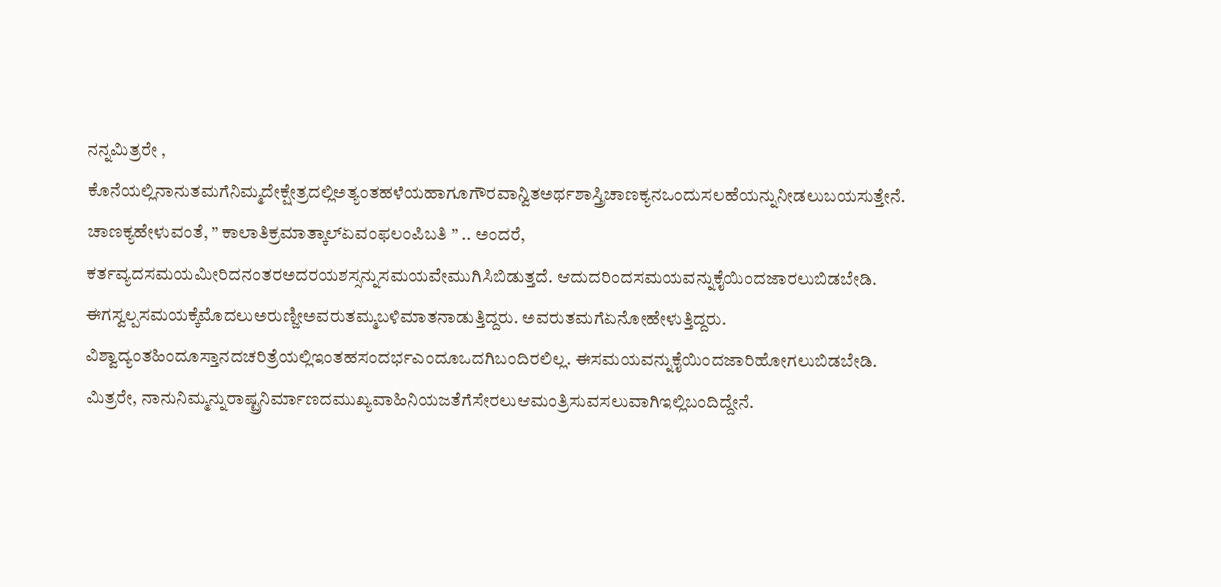ನನ್ನಮಿತ್ರರೇ , ಕೊನೆಯಲ್ಲಿನಾನುತಮಗೆನಿಮ್ಮದೇಕ್ಷೇತ್ರದಲ್ಲಿಅತ್ಯಂತಹಳೆಯಹಾಗೂಗೌರವಾನ್ವಿತಅರ್ಥಶಾಸ್ತ್ರಿಚಾಣಕ್ಯನಒಂದುಸಲಹೆಯನ್ನುನೀಡಲುಬಯಸುತ್ತೇನೆ. ಚಾಣಕ್ಯಹೇಳುವಂತೆ, ” ಕಾಲಾತಿಕ್ರಮಾತ್ಕಾಲ್ಏವಂಫಲಂಪಿಬತಿ ” .. ಅಂದರೆ, ಕರ್ತವ್ಯದಸಮಯಮೀರಿದನಂತರಅದರಯಶಸ್ಸನ್ನುಸಮಯವೇಮುಗಿಸಿಬಿಡುತ್ತದೆ. ಆದುದರಿಂದಸಮಯವನ್ನುಕೈಯಿಂದಜಾರಲುಬಿಡಬೇಡಿ. ಈಗಸ್ವಲ್ಪಸಮಯಕ್ಕೆಮೊದಲುಅರುಣ್ಜೀಅವರುತಮ್ಮಬಳಿಮಾತನಾಡುತ್ತಿದ್ದರು. ಅವರುತಮಗೆಏನೋಹೇಳುತ್ತಿದ್ದರು. ವಿಶ್ವಾದ್ಯಂತಹಿಂದೂಸ್ತಾನದಚರಿತ್ರೆಯಲ್ಲಿಇಂತಹಸಂದರ್ಭಎಂದೂಒದಗಿಬಂದಿರಲಿಲ್ಲ. ಈಸಮಯವನ್ನುಕೈಯಿಂದಜಾರಿಹೋಗಲುಬಿಡಬೇಡಿ. ಮಿತ್ರರೇ, ನಾನುನಿಮ್ಮನ್ನುರಾಷ್ಟ್ರನಿರ್ಮಾಣದಮುಖ್ಯವಾಹಿನಿಯಜತೆಗೆಸೇರಲುಆಮಂತ್ರಿಸುವಸಲುವಾಗಿಇಲ್ಲಿಬಂದಿದ್ದೇನೆ.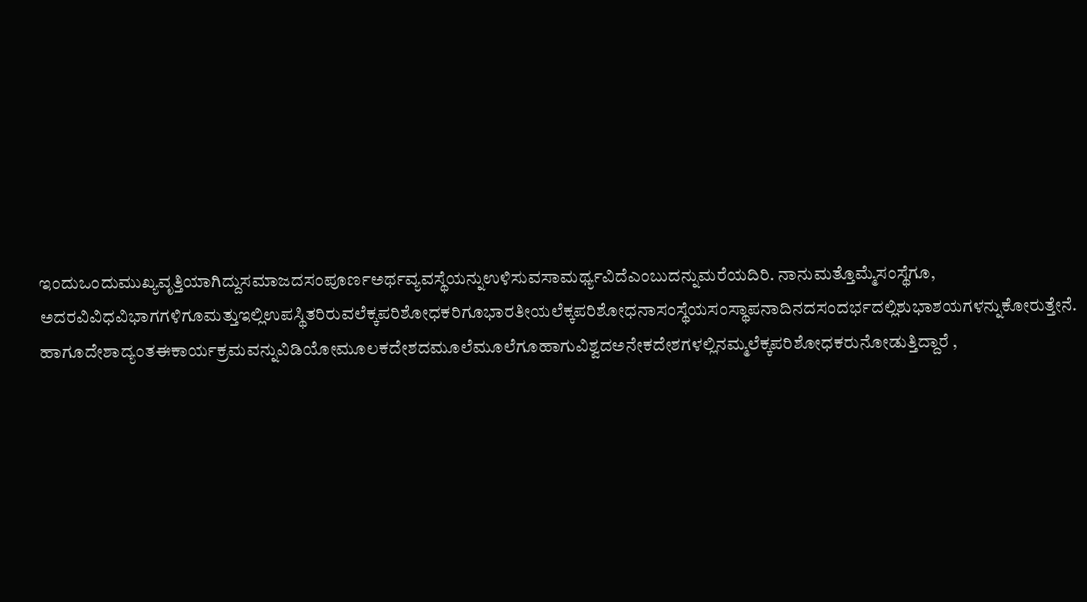ಇಂದುಒಂದುಮುಖ್ಯವೃತ್ತಿಯಾಗಿದ್ದುಸಮಾಜದಸಂಪೂರ್ಣಅರ್ಥವ್ಯವಸ್ಥೆಯನ್ನುಉಳಿಸುವಸಾಮರ್ಥ್ಯವಿದೆಎಂಬುದನ್ನುಮರೆಯದಿರಿ. ನಾನುಮತ್ತೊಮ್ಮೆಸಂಸ್ಥೆಗೂ, ಅದರವಿವಿಧವಿಭಾಗಗಳಿಗೂಮತ್ತುಇಲ್ಲಿಉಪಸ್ಥಿತರಿರುವಲೆಕ್ಕಪರಿಶೋಧಕರಿಗೂಭಾರತೀಯಲೆಕ್ಕಪರಿಶೋಧನಾಸಂಸ್ಥೆಯಸಂಸ್ಥಾಪನಾದಿನದಸಂದರ್ಭದಲ್ಲಿಶುಭಾಶಯಗಳನ್ನುಕೋರುತ್ತೇನೆ.
ಹಾಗೂದೇಶಾದ್ಯಂತಈಕಾರ್ಯಕ್ರಮವನ್ನುವಿಡಿಯೋಮೂಲಕದೇಶದಮೂಲೆಮೂಲೆಗೂಹಾಗುವಿಶ್ವದಅನೇಕದೇಶಗಳಲ್ಲಿನಮ್ಮಲೆಕ್ಕಪರಿಶೋಧಕರುನೋಡುತ್ತಿದ್ದಾರೆ ,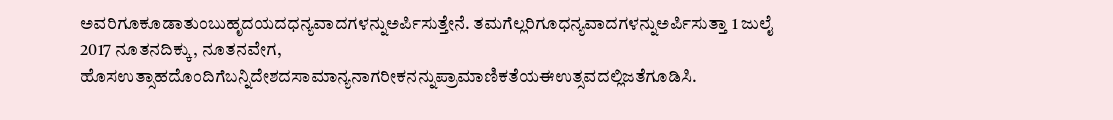ಅವರಿಗೂಕೂಡಾತುಂಬುಹೃದಯದಧನ್ಯವಾದಗಳನ್ನುಅರ್ಪಿಸುತ್ತೇನೆ. ತಮಗೆಲ್ಲರಿಗೂಧನ್ಯವಾದಗಳನ್ನುಅರ್ಪಿಸುತ್ತಾ 1 ಜುಲೈ 2017 ನೂತನದಿಕ್ಕು, ನೂತನವೇಗ, ಹೊಸಉತ್ಸಾಹದೊಂದಿಗೆಬನ್ನಿದೇಶದಸಾಮಾನ್ಯನಾಗರೀಕನನ್ನುಪ್ರಾಮಾಣಿಕತೆಯಈಉತ್ಸವದಲ್ಲಿಜತೆಗೂಡಿಸಿ.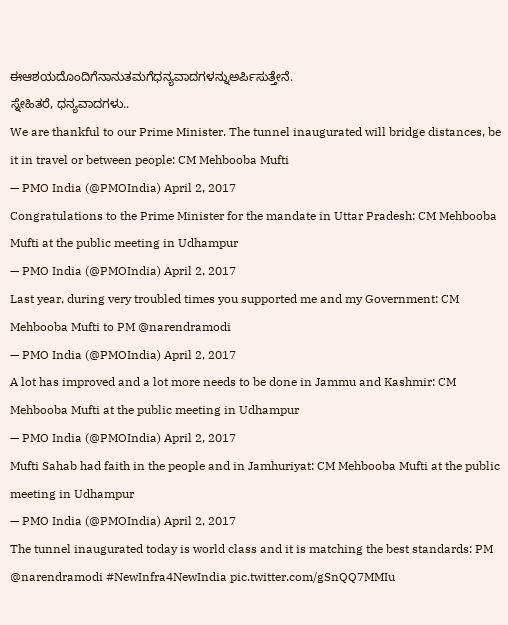ಈಆಶಯದೊಂದಿಗೆನಾನುತಮಗೆಧನ್ಯವಾದಗಳನ್ನುಅರ್ಪಿಸುತ್ತೇನೆ.
ಸ್ನೇಹಿತರೆ, ಧನ್ಯವಾದಗಳು..
We are thankful to our Prime Minister. The tunnel inaugurated will bridge distances, be it in travel or between people: CM Mehbooba Mufti
— PMO India (@PMOIndia) April 2, 2017
Congratulations to the Prime Minister for the mandate in Uttar Pradesh: CM Mehbooba Mufti at the public meeting in Udhampur
— PMO India (@PMOIndia) April 2, 2017
Last year, during very troubled times you supported me and my Government: CM Mehbooba Mufti to PM @narendramodi
— PMO India (@PMOIndia) April 2, 2017
A lot has improved and a lot more needs to be done in Jammu and Kashmir: CM Mehbooba Mufti at the public meeting in Udhampur
— PMO India (@PMOIndia) April 2, 2017
Mufti Sahab had faith in the people and in Jamhuriyat: CM Mehbooba Mufti at the public meeting in Udhampur
— PMO India (@PMOIndia) April 2, 2017
The tunnel inaugurated today is world class and it is matching the best standards: PM @narendramodi #NewInfra4NewIndia pic.twitter.com/gSnQQ7MMIu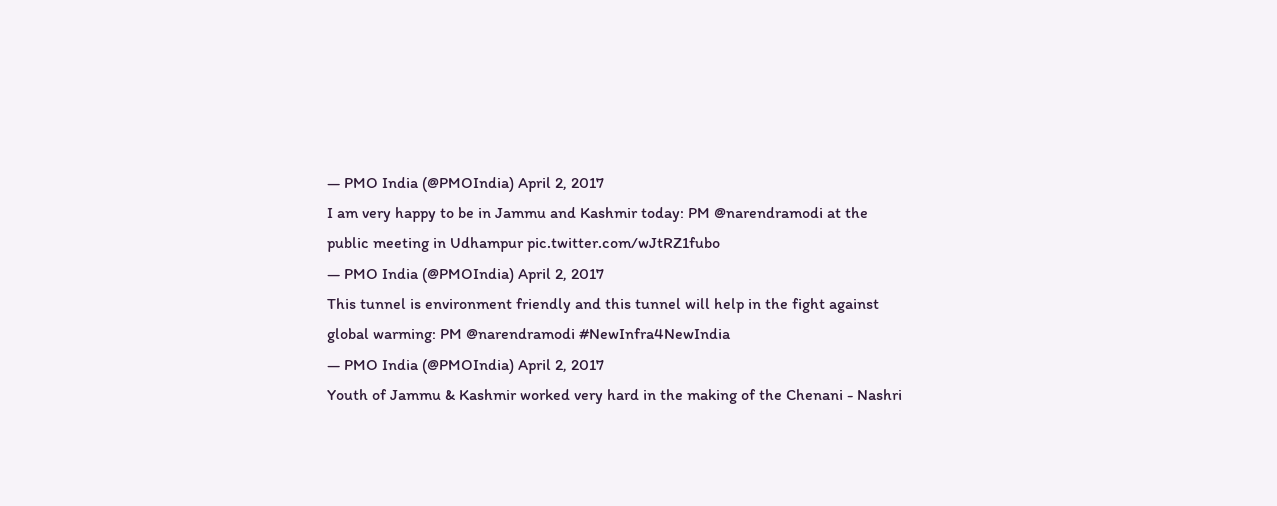— PMO India (@PMOIndia) April 2, 2017
I am very happy to be in Jammu and Kashmir today: PM @narendramodi at the public meeting in Udhampur pic.twitter.com/wJtRZ1fubo
— PMO India (@PMOIndia) April 2, 2017
This tunnel is environment friendly and this tunnel will help in the fight against global warming: PM @narendramodi #NewInfra4NewIndia
— PMO India (@PMOIndia) April 2, 2017
Youth of Jammu & Kashmir worked very hard in the making of the Chenani - Nashri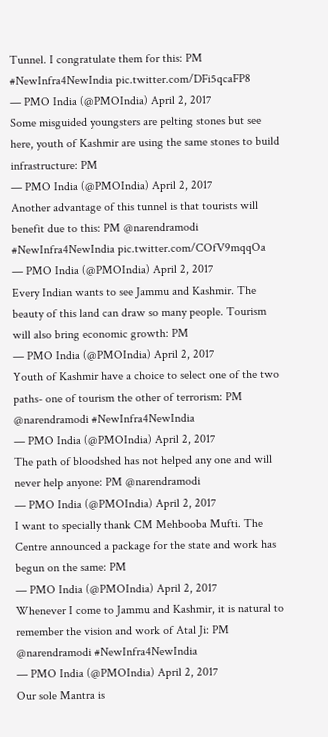Tunnel. I congratulate them for this: PM #NewInfra4NewIndia pic.twitter.com/DFi5qcaFP8
— PMO India (@PMOIndia) April 2, 2017
Some misguided youngsters are pelting stones but see here, youth of Kashmir are using the same stones to build infrastructure: PM
— PMO India (@PMOIndia) April 2, 2017
Another advantage of this tunnel is that tourists will benefit due to this: PM @narendramodi #NewInfra4NewIndia pic.twitter.com/COfV9mqqOa
— PMO India (@PMOIndia) April 2, 2017
Every Indian wants to see Jammu and Kashmir. The beauty of this land can draw so many people. Tourism will also bring economic growth: PM
— PMO India (@PMOIndia) April 2, 2017
Youth of Kashmir have a choice to select one of the two paths- one of tourism the other of terrorism: PM @narendramodi #NewInfra4NewIndia
— PMO India (@PMOIndia) April 2, 2017
The path of bloodshed has not helped any one and will never help anyone: PM @narendramodi
— PMO India (@PMOIndia) April 2, 2017
I want to specially thank CM Mehbooba Mufti. The Centre announced a package for the state and work has begun on the same: PM
— PMO India (@PMOIndia) April 2, 2017
Whenever I come to Jammu and Kashmir, it is natural to remember the vision and work of Atal Ji: PM @narendramodi #NewInfra4NewIndia
— PMO India (@PMOIndia) April 2, 2017
Our sole Mantra is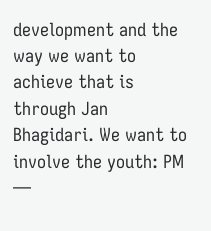development and the way we want to achieve that is through Jan Bhagidari. We want to involve the youth: PM
—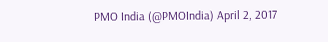PMO India (@PMOIndia) April 2, 2017